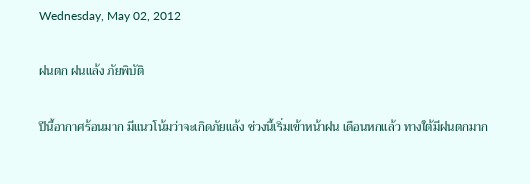Wednesday, May 02, 2012

ฝนตก ฝนแล้ง ภัยพิบัติ

ปีนี้อากาศร้อนมาก มีแนวโน้มว่าจะเกิดภัยแล้ง ช่วงนี้เริ่มเข้าหน้าฝน เดือนหกแล้ว ทางใต้มีฝนตกมาก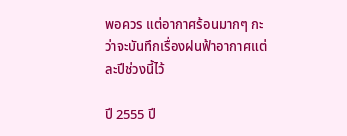พอควร แต่อากาศร้อนมากๆ กะว่าจะบันทึกเรื่องฝนฟ้าอากาศแต่ละปีช่วงนี้ไว้

ปี 2555 ปี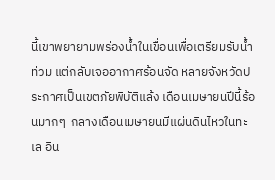นี้เขาพยายามพร่องน้ำในเขื่อนเพื่อเตรียมรับน้ำท่วม แต่กลับเจออากาศร้อนจัด หลายจังหวัดประกาศเป็นเขตภัยพิบัติแล้ง เดือนเมษายนปีนี้ร้อนมากๆ  กลางเดือนเมษายนมีแผ่นดินไหวในทะเล อิน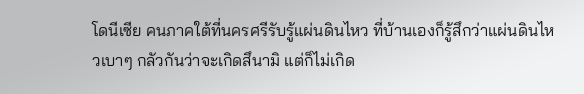โดนีเซีย คนภาคใต้ที่นครศรีรับรู้แผ่นดินไหว ที่บ้านเองก็รู้สึกว่าแผ่นดินไหวเบาๆ กลัวกันว่าจะเกิดสึนามิ แต่ก็ไม่เกิด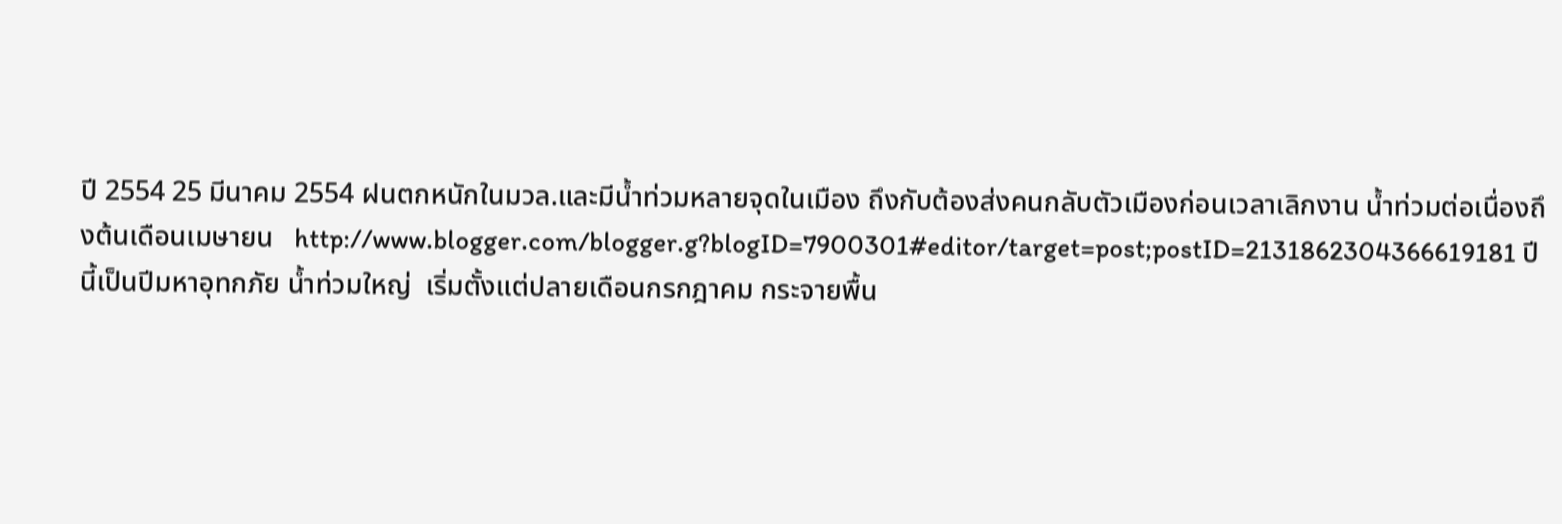ปี 2554 25 มีนาคม 2554 ฝนตกหนักในมวล.และมีน้ำท่วมหลายจุดในเมือง ถึงกับต้องส่งคนกลับตัวเมืองก่อนเวลาเลิกงาน น้ำท่วมต่อเนื่องถึงต้นเดือนเมษายน   http://www.blogger.com/blogger.g?blogID=7900301#editor/target=post;postID=2131862304366619181 ปีนี้เป็นปีมหาอุทกภัย น้ำท่วมใหญ่  เริ่มตั้งแต่ปลายเดือนกรกฎาคม กระจายพื้น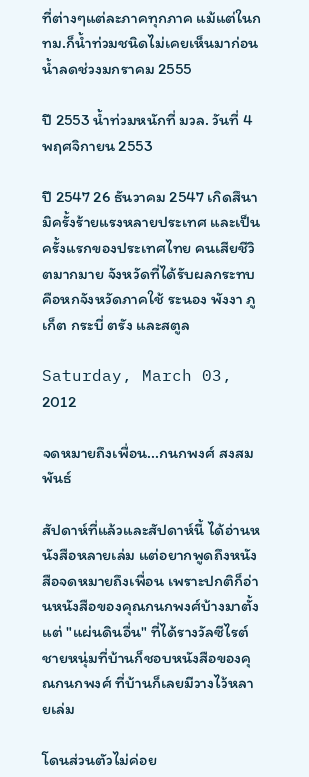ที่ต่างๆแต่ละภาคทุกภาค แม้แต่ในกทม.ก็น้ำท่วมชนิดไม่เคยเห็นมาก่อน น้ำลดช่วงมกราคม 2555

ปี 2553 น้ำท่วมหนักที่ มวล. วันที่ 4 พฤศจิกายน 2553

ปี 2547 26 ธันวาคม 2547 เกิดสึนามิครั้งร้ายแรงหลายประเทศ และเป็นครั้งแรกของประเทศไทย คนเสียชีวิตมากมาย จังหวัดที่ได้รับผลกระทบคือหกจังหวัดภาคใช้ ระนอง พังงา ภูเก็ต กระบี่ ตรัง และสตูล

Saturday, March 03, 2012

จดหมายถึงเพื่อน...กนกพงศ์ สงสมพันธ์

สัปดาห์ที่แล้วและสัปดาห์นี้ ได้อ่านหนังสือหลายเล่ม แต่อยากพูดถึงหนังสือจดหมายถึงเพื่อน เพราะปกติก็อ่านหนังสือของคุณกนกพงศ์บ้างมาตั้งแต่ "แผ่นดินอื่น" ที่ได้รางวัลซีไรต์ ชายหนุ่มที่บ้านก็ชอบหนังสือของคุณกนกพงศ์ ที่บ้านก็เลยมีวางไว้หลายเล่ม

โดนส่วนตัวไม่ค่อย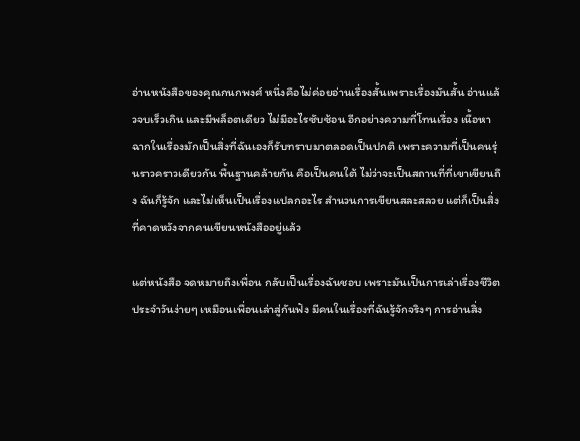อ่านหนังสือของคุณกนกพงศ์ หนึ่งคือไม่ค่อยอ่านเรื่องสั้นเพราะเรื่องมันสั้น อ่านแล้วจบเร็วเกิน และมีพล็อตเดียว ไม่มีอะไรซับซ้อน อีกอย่างความที่โทนเรื่อง เนื้อหา ฉากในเรื่องมักเป็นสิ่งที่ฉันเองก็รับทราบมาตลอดเป็นปกติ เพราะความที่เป็นคนรุ่นราวคราวเดียวกัน พื้นฐานคล้ายกัน คือเป็นคนใต้ ไม่ว่าจะเป็นสถานที่ที่เขาเขียนถึง ฉันก็รู้จัก และไม่เห็นเป็นเรื่องแปลกอะไร สำนวนการเขียนสละสลวย แต่ก็เป็นสิ่งที่คาดหวังจากคนเขียนหนังสืออยู่แล้ว

แต่หนังสือ จดหมายถึงเพื่อน กลับเป็นเรื่องฉันชอบ เพราะมันเป็นการเล่าเรื่องชีวิตประจำวันง่ายๆ เหมือนเพื่อนเล่าสู่กันฟัง มีคนในเรื่องที่ฉันรู้จักจริงๆ การอ่านสิ่ง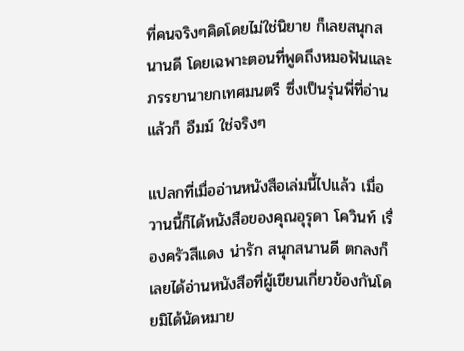ที่คนจริงๆคิดโดยไม่ใช่นิยาย ก็เลยสนุกสนานดี โดยเฉพาะตอนที่พูดถึงหมอฟันและภรรยานายกเทศมนตรี ซึ่งเป็นรุ่นพี่ที่อ่านแล้วก็ อืมม์ ใช่จริงๆ

แปลกที่เมื่ออ่านหนังสือเล่มนี้ไปแล้ว เมื่อวานนี้ก็ได้หนังสือของคุณอุรุดา โควินท์ เรื่องครัวสีแดง น่ารัก สนุกสนานดี ตกลงก็เลยได้อ่านหนังสือที่ผู้เขียนเกี่ยวข้องกันโดยมิได้นัดหมาย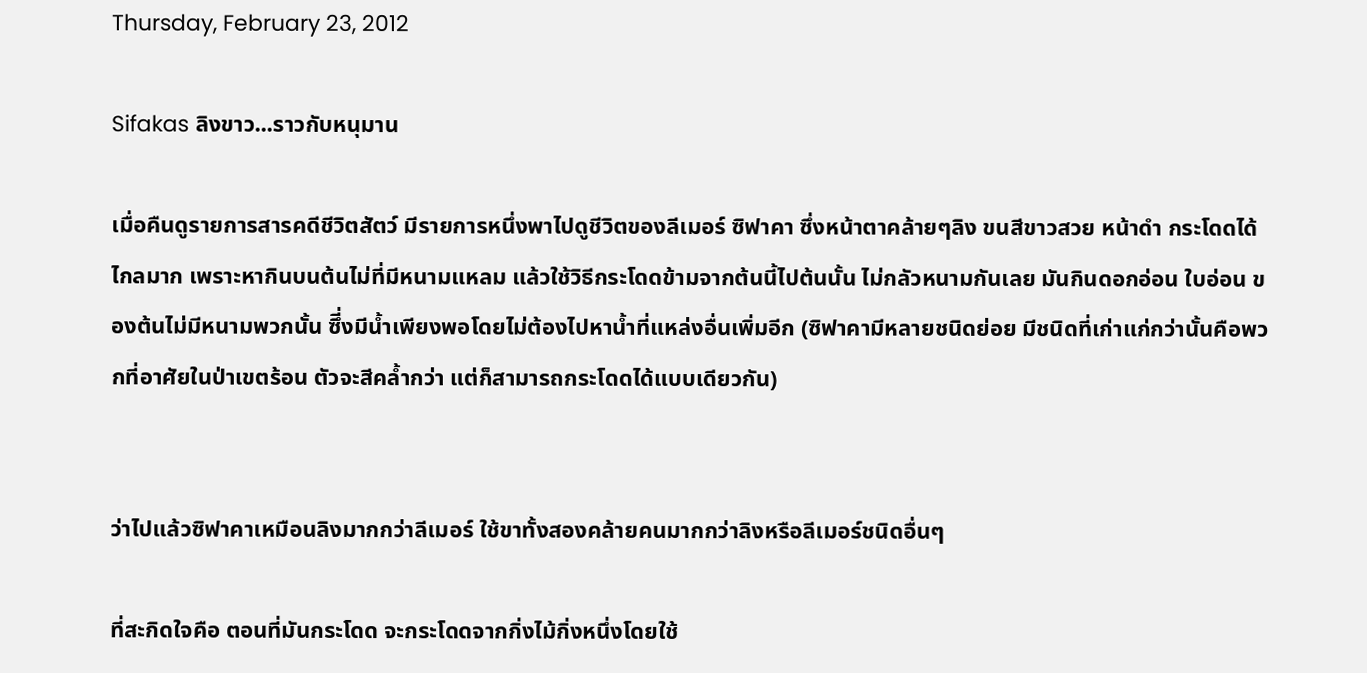Thursday, February 23, 2012

Sifakas ลิงขาว...ราวกับหนุมาน

เมื่อคืนดูรายการสารคดีชีวิตสัตว์ มีรายการหนึ่งพาไปดูชีวิตของลีเมอร์ ซิฟาคา ซึ่งหน้าตาคล้ายๆลิง ขนสีขาวสวย หน้าดำ กระโดดได้ไกลมาก เพราะหากินบนต้นไม่ที่มีหนามแหลม แล้วใช้วิธีกระโดดข้ามจากต้นนี้ไปต้นนั้น ไม่กลัวหนามกันเลย มันกินดอกอ่อน ใบอ่อน ของต้นไม่มีหนามพวกนั้น ซึี่งมีน้ำเพียงพอโดยไม่ต้องไปหาน้ำที่แหล่งอื่นเพิ่มอีก (ซิฟาคามีหลายชนิดย่อย มีชนิดที่เก่าแก่กว่านั้นคือพวกที่อาศัยในป่าเขตร้อน ตัวจะสีคล้ำกว่า แต่ก็สามารถกระโดดได้แบบเดียวกัน)


ว่าไปแล้วซิฟาคาเหมือนลิงมากกว่าลีเมอร์ ใช้ขาทั้งสองคล้ายคนมากกว่าลิงหรือลีเมอร์ชนิดอื่นๆ

ที่สะกิดใจคือ ตอนที่มันกระโดด จะกระโดดจากกิ่งไม้กิ่งหนึ่งโดยใช้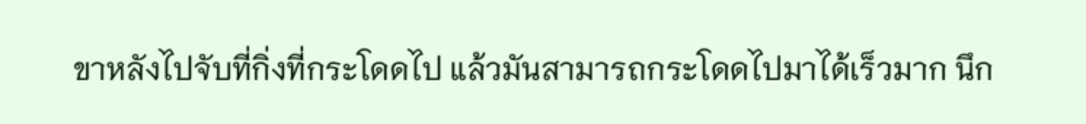ขาหลังไปจับที่กิ่งที่กระโดดไป แล้วมันสามารถกระโดดไปมาได้เร็วมาก นึก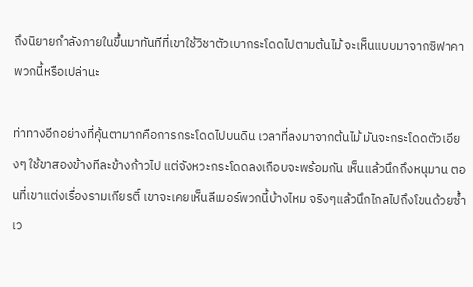ถึงนิยายกำลังภายในขึ้นมาทันทีที่เขาใช้วิชาตัวเบากระโดดไปตามต้นไม้ จะเห็นแบบมาจากซิฟาคาพวกนี้หรือเปล่านะ

ท่าทางอีกอย่างที่คุ้นตามากคือการกระโดดไปบนดิน เวลาที่ลงมาจากต้นไม้ มันจะกระโดดตัวเอียงๆ ใช้ขาสองข้างทีละข้างก้าวไป แต่จังหวะกระโดดลงเกือบจะพร้อมกัน เห็นแล้วนึกถึงหนุมาน ตอนที่เขาแต่งเรื่องรามเกียรติ์ เขาจะเคยเห็นลีเมอร์พวกนี้บ้างไหม จริงๆแล้วนึกไกลไปถึงโขนด้วยซ้ำ เว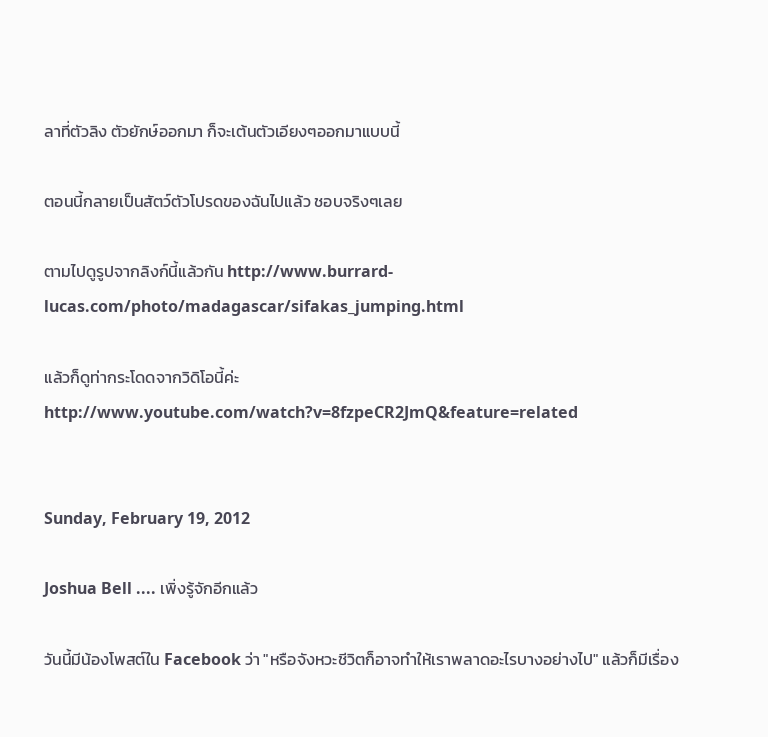ลาที่ตัวลิง ตัวยักษ์ออกมา ก็จะเต้นตัวเอียงๆออกมาแบบนี้

ตอนนี้กลายเป็นสัตว์ตัวโปรดของฉันไปแล้ว ชอบจริงๆเลย

ตามไปดูรูปจากลิงก์นี้แล้วกัน http://www.burrard-lucas.com/photo/madagascar/sifakas_jumping.html

แล้วก็ดูท่ากระโดดจากวิดิโอนี้ค่ะ http://www.youtube.com/watch?v=8fzpeCR2JmQ&feature=related


Sunday, February 19, 2012

Joshua Bell .... เพิ่งรู้จักอีกแล้ว

วันนี้มีน้องโพสต์ใน Facebook ว่า "หรือจังหวะชีวิตก็อาจทำให้เราพลาดอะไรบางอย่างไป" แล้วก็มีเรื่อง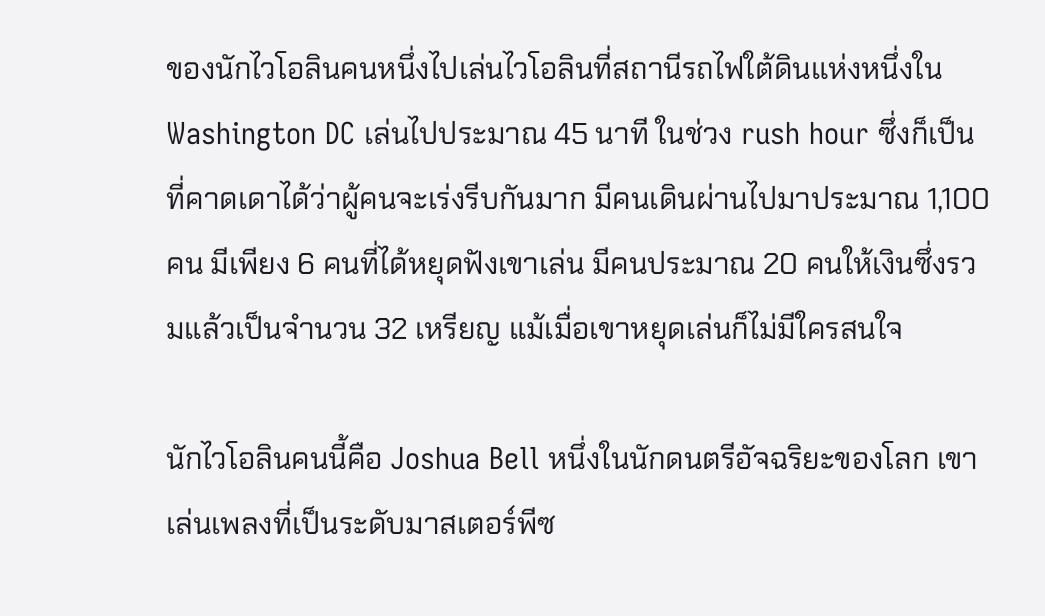ของนักไวโอลินคนหนึ่งไปเล่นไวโอลินที่สถานีรถไฟใต้ดินแห่งหนึ่งใน Washington DC เล่นไปประมาณ 45 นาที ในช่วง rush hour ซึ่งก็เป็นที่คาดเดาได้ว่าผู้คนจะเร่งรีบกันมาก มีคนเดินผ่านไปมาประมาณ 1,100 คน มีเพียง 6 คนที่ได้หยุดฟังเขาเล่น มีคนประมาณ 20 คนให้เงินซึ่งรวมแล้วเป็นจำนวน 32 เหรียญ แม้เมื่อเขาหยุดเล่นก็ไม่มีใครสนใจ

นักไวโอลินคนนี้คือ Joshua Bell หนึ่งในนักดนตรีอัจฉริยะของโลก เขาเล่นเพลงที่เป็นระดับมาสเตอร์พีซ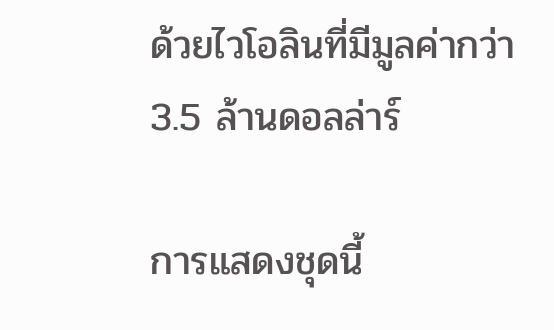ด้วยไวโอลินที่มีมูลค่ากว่า 3.5 ล้านดอลล่าร์

การแสดงชุดนี้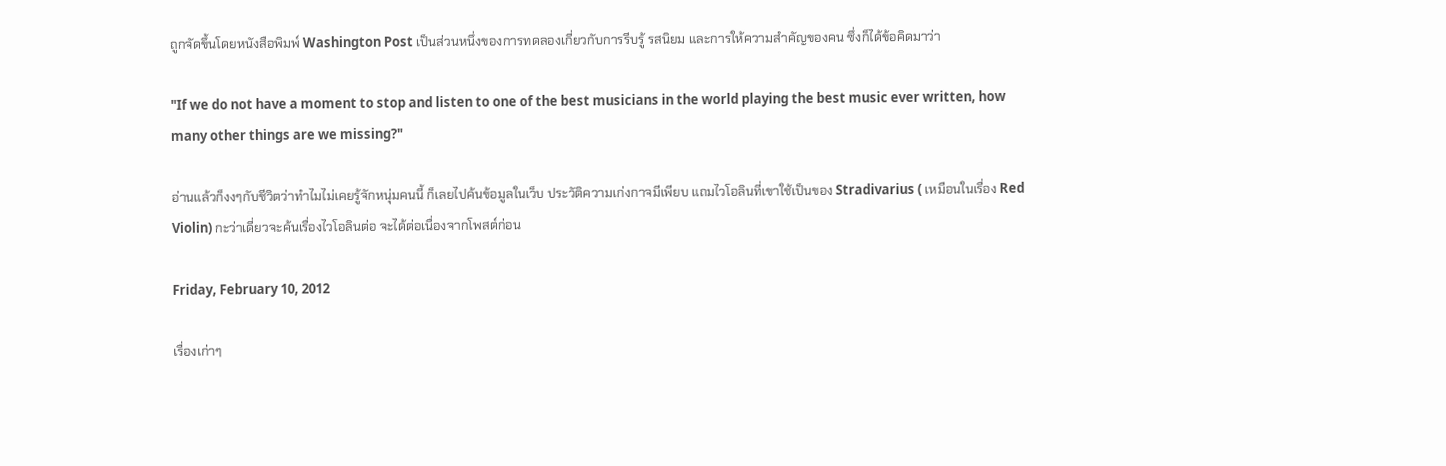ถูกจัดขึ้นโดยหนังสือพิมพ์ Washington Post เป็นส่วนหนึ่งของการทดลองเกี่ยวกับการรีบรู้ รสนิยม และการให้ความสำคัญของคน ซึ่งก็ได้ข้อคิดมาว่า

"If we do not have a moment to stop and listen to one of the best musicians in the world playing the best music ever written, how many other things are we missing?"

อ่านแล้วก็งงๆกับชีวิตว่าทำไมไม่เคยรู้จักหนุ่มคนนี้ ก็เลยไปค้นข้อมูลในเว็บ ประวัติความเก่งกาจมีเพียบ แถมไวโอลินที่เขาใช้เป็นของ Stradivarius ( เหมือนในเรื่อง Red Violin) กะว่าเดี่ยวจะค้นเรื่องไวโอลินต่อ จะได้ต่อเนื่องจากโพสต์ก่อน

Friday, February 10, 2012

เรื่องเก่าๆ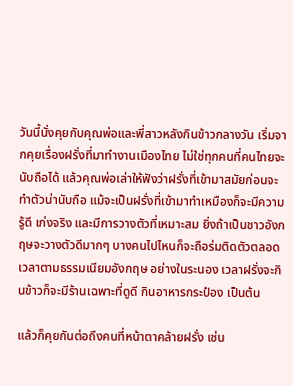วันนี้นั่งคุยกับคุณพ่อและพี่สาวหลังกินข้าวกลางวัน เริ่มจากคุยเรื่องฝรั่งที่มาทำงานเมืองไทย ไม่ใช่ทุกคนที่คนไทยจะนับถือได้ แล้วคุณพ่อเล่าให้ฟังว่าฝรั่งที่เข้ามาสมัยก่อนจะทำตัวน่านับถือ แม้จะเป็นฝรั่งที่เข้ามาทำเหมืองก็จะมีความรู้ดี เก่งจริง และมีการวางตัวที่เหมาะสม ยิ่งถ้าเป็นชาวอังกฤษจะวางตัวดีมากๆ บางคนไปไหนก็จะถือร่มติดตัวตลอดเวลาตามธรรมเนียมอังกฤษ อย่างในระนอง เวลาฝรั่งจะกินข้าวก็จะมีร้านเฉพาะที่ดูดี กินอาหารกระป๋อง เป็นต้น

แล้วก็คุยกันต่อถึงคนที่หน้าตาคล้ายฝรั่ง เช่น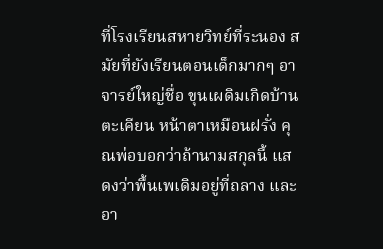ที่โรงเรียนสหายวิทย์ที่ระนอง สมัยที่ยังเรียนตอนเด็กมากๆ อาจารย์ใหญ่ชื่อ ขุนเผดิมเกิดบ้านตะเคียน หน้าตาเหมือนฝรั่ง คุณพ่อบอกว่าถ้านามสกุลนี้ แสดงว่าพื้นเพเดิมอยู่ที่ถลาง และอา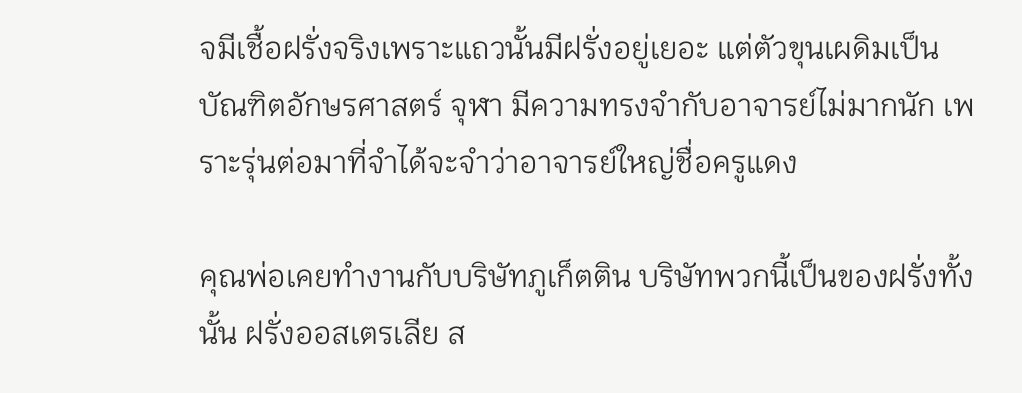จมีเชื้อฝรั่งจริงเพราะแถวนั้นมีฝรั่งอยู่เยอะ แต่ตัวขุนเผดิมเป็นบัณฑิตอักษรศาสตร์ จุฬา มีความทรงจำกับอาจารย์ไม่มากนัก เพราะรุ่นต่อมาที่จำได้จะจำว่าอาจารย์ใหญ่ชื่อครูแดง

คุณพ่อเคยทำงานกับบริษัทภูเก็ตติน บริษัทพวกนี้เป็นของฝรั่งทั้งนั้น ฝรั่งออสเตรเลีย ส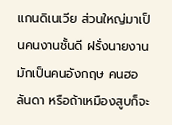แกนดิเนเวีย ส่วนใหญ่มาเป็นคนงานชั้นดี ฝรั่งนายงานมักเป็นคนอังกฤษ คนฮอลันดา หรือถ้าเหมืองสูบก็จะ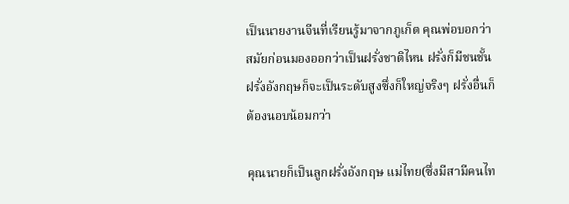เป็นนายงานจีนที่เรียนรู้มาจากภูเก็ต คุณพ่อบอกว่าสมัยก่อนมองออกว่าเป็นฝรั่งชาติไหน ฝรั่งก็มีชนชั้น ฝรั่งอังกฤษก็จะเป็นระดับสูงซึ่งก็ใหญ่จริงๆ ฝรั่งอื่นก็ต้องนอบน้อมกว่า

คุณนายก็เป็นลูกฝรั่งอังกฤษ แม่ไทย(ซึ่งมีสามีคนไท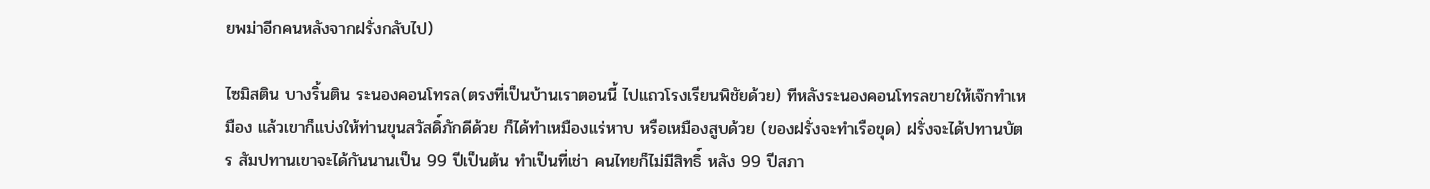ยพม่าอีกคนหลังจากฝรั่งกลับไป)

ไซมิสติน บางริ้นติน ระนองคอนโทรล(ตรงที่เป็นบ้านเราตอนนี้ ไปแถวโรงเรียนพิชัยด้วย) ทีหลังระนองคอนโทรลขายให้เจ๊กทำเหมือง แล้วเขาก็แบ่งให้ท่านขุนสวัสดิ์ภักดีด้วย ก็ได้ทำเหมืองแร่หาบ หรือเหมืองสูบด้วย (ของฝรั่งจะทำเรือขุด) ฝรั่งจะได้ปทานบัตร สัมปทานเขาจะได้กันนานเป็น 99 ปีเป็นต้น ทำเป็นที่เช่า คนไทยก็ไม่มีสิทธิ์ หลัง 99 ปีสภา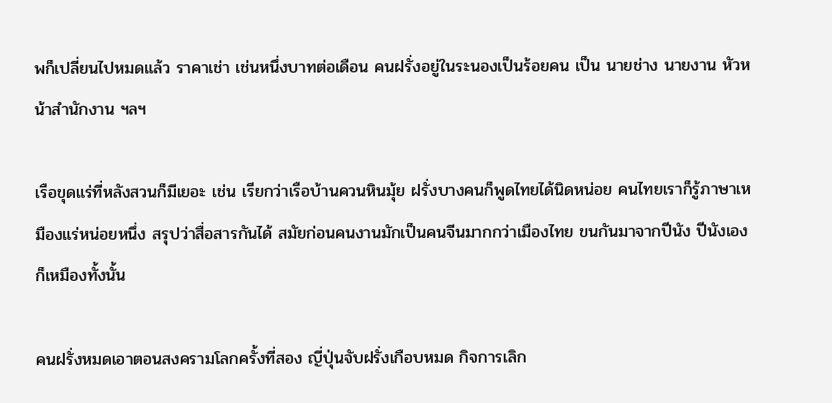พก็เปลี่ยนไปหมดแล้ว ราคาเช่า เช่นหนึ่งบาทต่อเดือน คนฝรั่งอยู่ในระนองเป็นร้อยคน เป็น นายช่าง นายงาน หัวหน้าสำนักงาน ฯลฯ

เรือขุดแร่ที่หลังสวนก็มีเยอะ เช่น เรียกว่าเรือบ้านควนหินมุ้ย ฝรั่งบางคนก็พูดไทยได้นิดหน่อย คนไทยเราก็รู้ภาษาเหมืองแร่หน่อยหนึ่ง สรุปว่าสื่อสารกันได้ สมัยก่อนคนงานมักเป็นคนจีนมากกว่าเมืองไทย ขนกันมาจากปีนัง ปีนังเองก็เหมืองทั้งนั้น

คนฝรั่งหมดเอาตอนสงครามโลกครั้งที่สอง ญี่ปุ่นจับฝรั่งเกือบหมด กิจการเลิก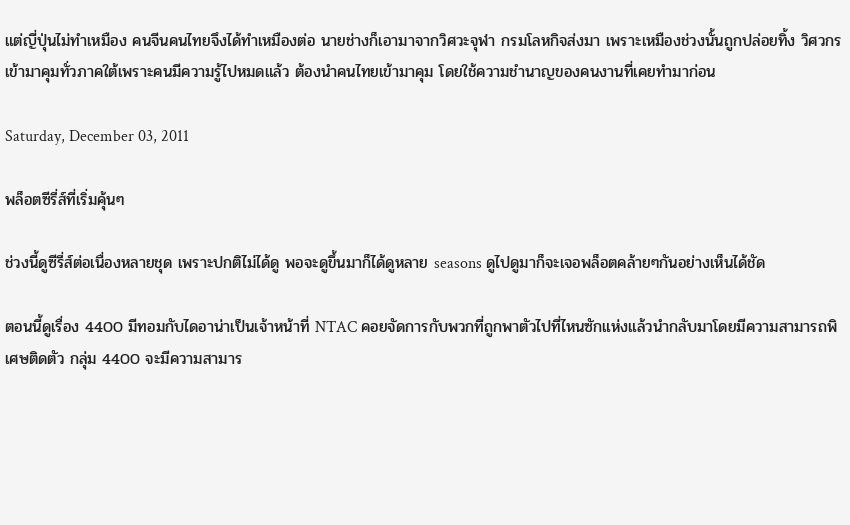แต่ญี่ปุ่นไม่ทำเหมือง คนจีนคนไทยจึงได้ทำเหมืองต่อ นายช่างก็เอามาจากวิศวะจุฬา กรมโลหกิจส่งมา เพราะเหมืองช่วงนั้นถูกปล่อยทิ้ง วิศวกรเข้ามาคุมทั่วภาคใต้เพราะคนมีความรู้ไปหมดแล้ว ต้องนำคนไทยเข้ามาคุม โดยใช้ความชำนาญของคนงานที่เคยทำมาก่อน

Saturday, December 03, 2011

พล็อตซีรี่ส์ที่เริ่มคุ้นๆ

ช่วงนี้ดูซีรี่ส์ต่อเนื่องหลายชุด เพราะปกติไม่ได้ดู พอจะดูขึ้นมาก็ได้ดูหลาย seasons ดูไปดูมาก็จะเจอพล็อตคล้ายๆกันอย่างเห็นได้ชัด

ตอนนี้ดูเรื่อง 4400 มีทอมกับไดอาน่าเป็นเจ้าหน้าที่ NTAC คอยจัดการกับพวกที่ถูกพาตัวไปที่ไหนซักแห่งแล้วนำกลับมาโดยมีความสามารถพิเศษติดตัว กลุ่ม 4400 จะมีความสามาร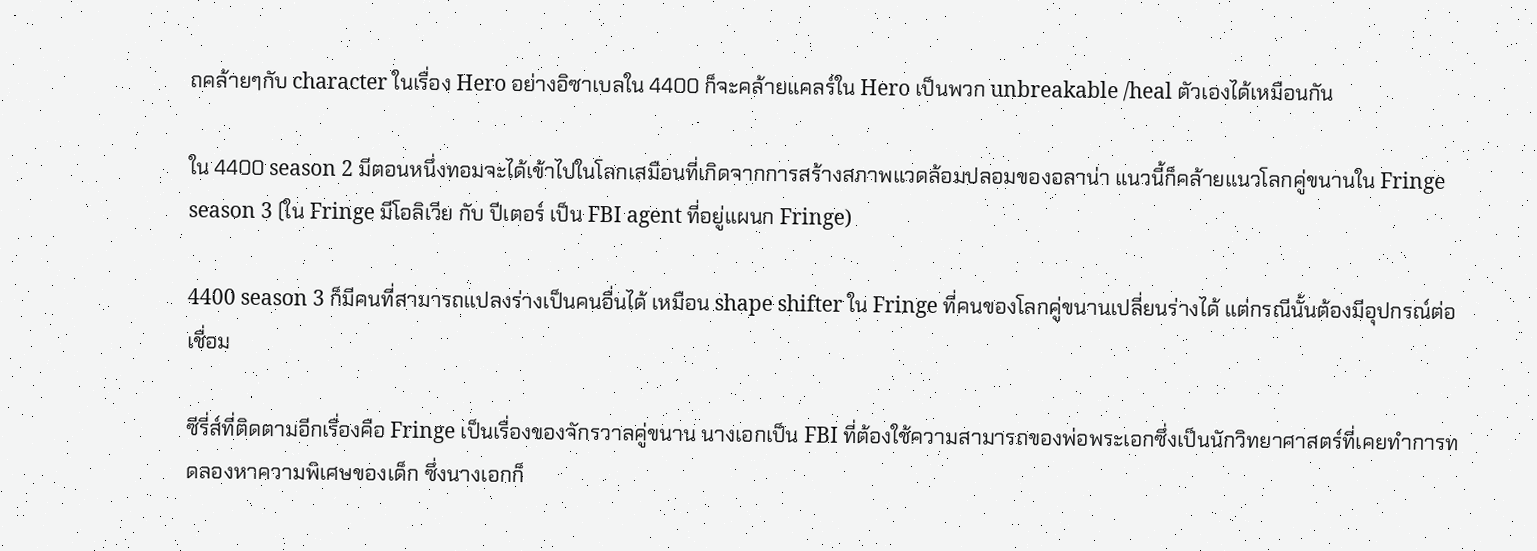ถคล้ายๆกับ character ในเรื่อง Hero อย่างอิซาเบลใน 4400 ก็จะคล้ายแคลร์ใน Hero เป็นพวก unbreakable /heal ตัวเองได้เหมือนกัน

ใน 4400 season 2 มีตอนหนึ่งทอมจะได้เข้าไปในโลกเสมือนที่เกิดจากการสร้างสภาพแวดล้อมปลอมของอลาน่า แนวนี้ก็คล้ายแนวโลกคู่ขนานใน Fringe season 3 (ใน Fringe มีโอลิเวีย กับ ปีเตอร์ เป็น FBI agent ที่อยู่แผนก Fringe)

4400 season 3 ก็มีคนที่สามารถแปลงร่างเป็นคนอื่นได้ เหมือน shape shifter ใน Fringe ที่คนของโลกคู่ขนานเปลี่ยนร่างได้ แต่กรณีนั้นต้องมีอุปกรณ์ต่อเชื่อม

ซีรี่ส์ที่ติดตามอีกเรื่องคือ Fringe เป็นเรื่องของจักรวาลคู่ขนาน นางเอกเป็น FBI ที่ต้องใช้ความสามารถของพ่อพระเอกซึ่งเป็นนักวิทยาศาสตร์ที่เคยทำการทดลองหาความพิเศษของเด็ก ซึ่งนางเอกก็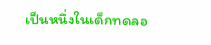เป็นหนึ่งในเด็กทดลอ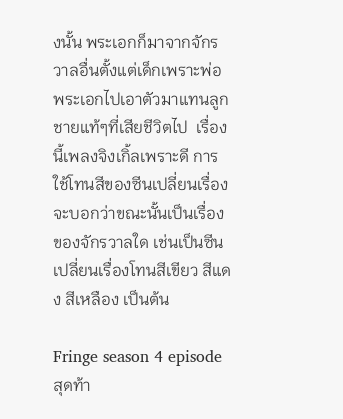งนั้น พระเอกก็มาจากจักรวาลอื่นตั้งแต่เด็กเพราะพ่อพระเอกไปเอาตัวมาแทนลูกชายแท้ๆที่เสียชีวิตไป  เรื่องนี้เพลงจิงเกิ้ลเพราะดี การใช้โทนสีของซีนเปลี่ยนเรื่องจะบอกว่าขณะนั้นเป็นเรื่องของจักรวาลใด เช่นเป็นซีนเปลี่ยนเรื่องโทนสีเขียว สีแดง สีเหลือง เป็นต้น

Fringe season 4 episode สุดท้า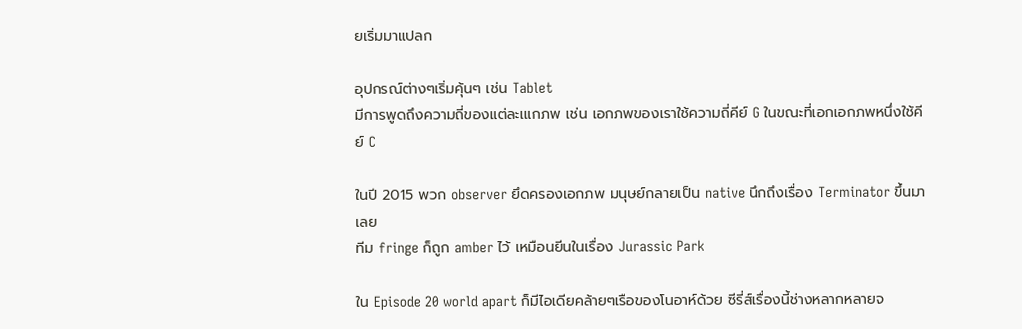ยเริ่มมาแปลก

อุปกรณ์ต่างๆเริ่มคุ้นๆ เช่น Tablet
มีการพูดถึงความถี่ของแต่ละเแกภพ เช่น เอกภพของเราใช้ความถี่คีย์ G ในขณะที่เอกเอกภพหนึ่งใช้คีย์ C

ในปี 2015 พวก observer ยึดครองเอกภพ มนุษย์กลายเป็น native นึกถึงเรื่อง Terminator ขึ้นมาเลย
ทีม fringe ก็ถูก amber ไว้ เหมือนยีนในเรื่อง Jurassic Park

ใน Episode 20 world apart ก็มีไอเดียคล้ายๆเรือของโนอาห์ด้วย ซีรี่ส์เรื่องนี้ช่างหลากหลายจ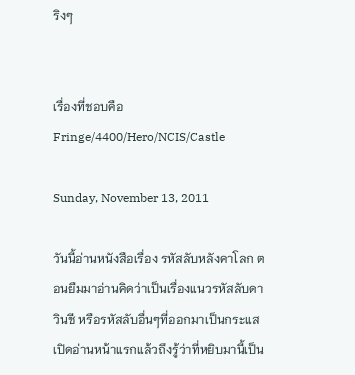ริงๆ


เรื่องที่ชอบคือ  Fringe/4400/Hero/NCIS/Castle

Sunday, November 13, 2011

วันนี้อ่านหนังสือเรื่อง รหัสลับหลังคาโลก ตอนยืมมาอ่านคิดว่าเป็นเรื่องแนวรหัสลับดาวินชี หรือรหัสลับอื่นๆที่ออกมาเป็นกระแส เปิดอ่านหน้าแรกแล้วถึงรู้ว่าที่หยิบมานี้เป็น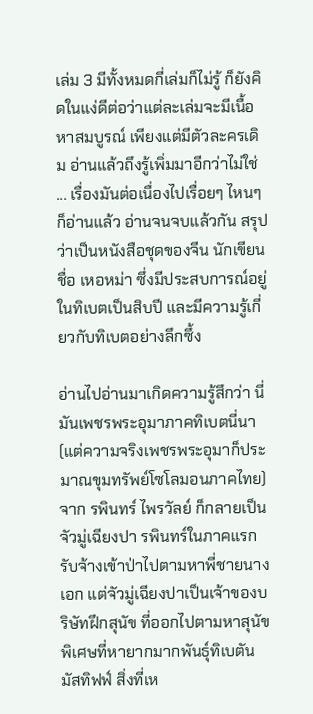เล่ม 3 มีทั้งหมดกี่เล่มก็ไม่รู้ ก็ยังคิดในแง่ดีต่อว่าแต่ละเล่มจะมีเนื้อหาสมบูรณ์ เพียงแต่มีตัวละครเดิม อ่านแล้วถึงรู้เพิ่มมาอีกว่าไม่ใช่ ... เรื่องมันต่อเนื่องไปเรื่อยๆ ไหนๆก็อ่านแล้ว อ่านจนจบแล้วกัน สรุปว่าเป็นหนังสือชุดของจีน นักเขียนชื่อ เหอหม่า ซึ่งมีประสบการณ์อยู่ในทิเบตเป็นสิบปี และมีความรู้เกี่ยวกับทิเบตอย่างลึกซึ้ง

อ่านไปอ่านมาเกิดความรู้สึกว่า นี่มันเพชรพระอุมาภาคทิเบตนี่นา (แต่ความจริงเพชรพระอุมาก็ประมาณขุมทรัพย์โซโลมอนภาคไทย) จาก รพินทร์ ไพรวัลย์ ก็กลายเป็น จัวมู่เฉียงปา รพินทร์ในภาคแรก รับจ้างเข้าป่าไปตามหาพี่ชายนางเอก แต่จัวมู่เฉียงปาเป็นเจ้าของบริษัทฝึกสุนัข ที่ออกไปตามหาสุนัขพิเศษที่หายากมากพันธุ์ทิเบตัน มัสทิฟฟ์ สิ่งที่เห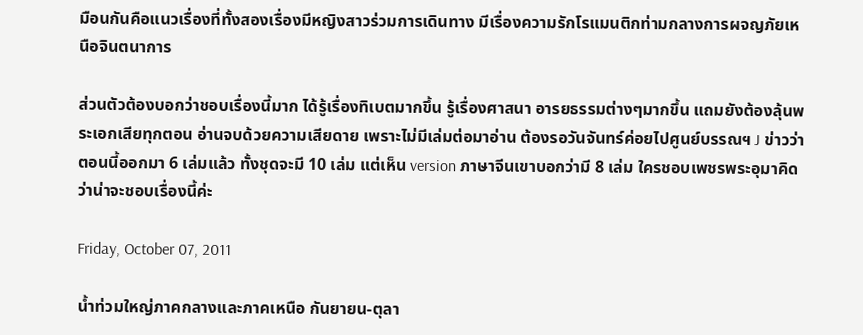มือนกันคือแนวเรื่องที่ทั้งสองเรื่องมีหญิงสาวร่วมการเดินทาง มีเรื่องความรักโรแมนติกท่ามกลางการผจญภัยเหนือจินตนาการ

ส่วนตัวต้องบอกว่าชอบเรื่องนี้มาก ได้รู้เรื่องทิเบตมากขึ้น รู้เรื่องศาสนา อารยธรรมต่างๆมากขึ้น แถมยังต้องลุ้นพระเอกเสียทุกตอน อ่านจบด้วยความเสียดาย เพราะไม่มีเล่มต่อมาอ่าน ต้องรอวันจันทร์ค่อยไปศูนย์บรรณฯ J ข่าวว่าตอนนี้ออกมา 6 เล่มแล้ว ทั้งชุดจะมี 10 เล่ม แต่เห็น version ภาษาจีนเขาบอกว่ามี 8 เล่ม ใครชอบเพชรพระอุมาคิดว่าน่าจะชอบเรื่องนี้ค่ะ

Friday, October 07, 2011

น้ำท่วมใหญ่ภาคกลางและภาคเหนือ กันยายน-ตุลา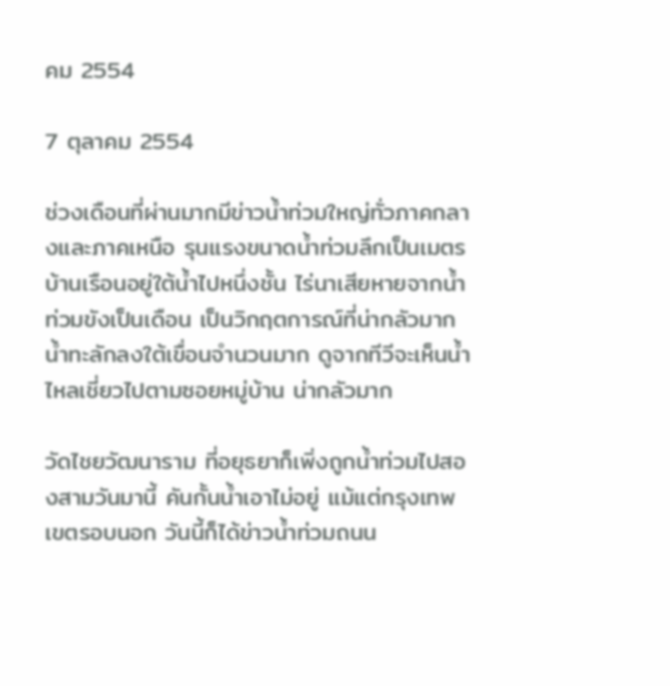คม 2554

7 ตุลาคม 2554

ช่วงเดือนที่ผ่านมากมีข่าวน้ำท่วมใหญ่ทั่วภาคกลางและภาคเหนือ รุนแรงขนาดน้ำท่วมลึกเป็นเมตร บ้านเรือนอยู่ใต้น้ำไปหนึ่งชั้น ไร่นาเสียหายจากน้ำท่วมขังเป็นเดือน เป็นวิกฤตการณ์ที่น่ากลัวมาก น้ำทะลักลงใต้เขื่อนจำนวนมาก ดูจากทีวีจะเห็นน้ำไหลเชี่ยวไปตามซอยหมู่บ้าน น่ากลัวมาก

วัดไชยวัฒนาราม ที่อยุธยาก็เพิ่งถูกน้ำท่วมไปสองสามวันมานี้ คันกั้นน้ำเอาไม่อยู่ แม้แต่กรุงเทพเขตรอบนอก วันนี้ก็ได้ข่าวน้ำท่วมถนน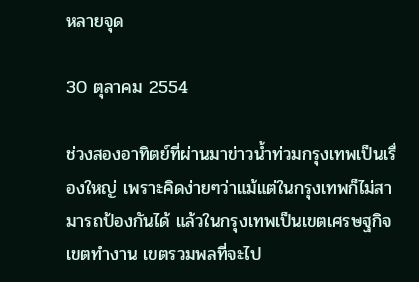หลายจุด

30 ตุลาคม 2554

ช่วงสองอาทิตย์ที่ผ่านมาข่าวน้ำท่วมกรุงเทพเป็นเรื่องใหญ่ เพราะคิดง่ายๆว่าแม้แต่ในกรุงเทพก็ไม่สามารถป้องกันได้ แล้วในกรุงเทพเป็นเขตเศรษฐกิจ เขตทำงาน เขตรวมพลที่จะไป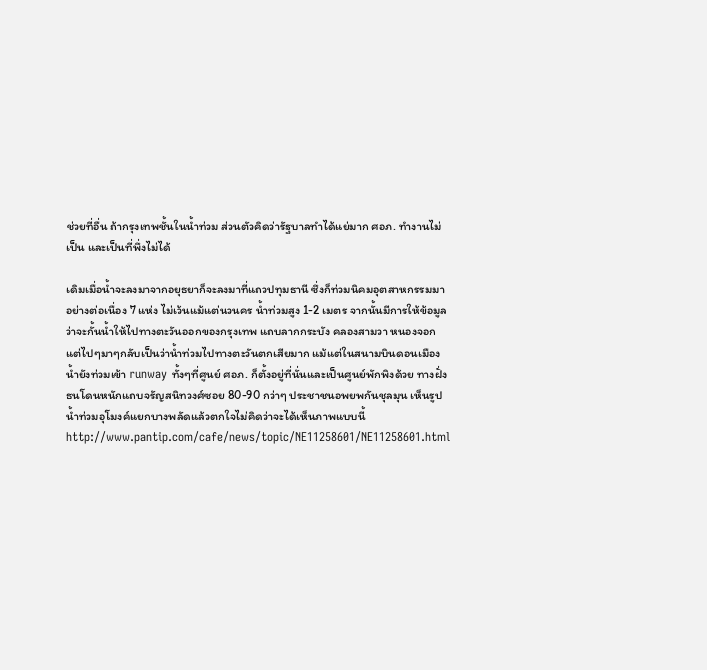ช่วยที่อื่น ถ้ากรุงเทพชั้นในน้ำท่วม ส่วนตัวคิดว่ารัฐบาลทำได้แย่มาก ศอภ. ทำงานไม่เป็น และเป็นที่พึ่งไม่ได้

เดิมเมื่อน้ำจะลงมาจากอยุธยาก็จะลงมาที่แถวปทุมธานี ซึ่งก็ท่วมนิคมอุตสาหกรรมมาอย่างต่อเนื่อง 7 แห่ง ไม่เว้นแม้แต่นวนคร น้ำท่วมสูง 1-2 เมตร จากนั้นมีการให้ข้อมูลว่าจะกั้นน้ำให้ไปทางตะวันออกของกรุงเทพ แถบลากกระบัง คลองสามวา หนองจอก แต่ไปๆมาๆกลับเป็นว่าน้ำท่วมไปทางตะวันตกเสียมาก แม้แต่ในสนามบินดอนเมือง น้ำยังท่วมเข้า runway ทั้งๆที่ศูนย์ ศอภ. ก็ตั้งอยู่ที่นั่นและเป็นศูนย์พักพิงด้วย ทางฝั่งธนโดนหนักแถบจรัญสนิทวงศ์ซอย 80-90 กว่าๆ ประชาชนอพยพกันชุลมุน เห็นรูปน้ำท่วมอุโมงค์แยกบางพลัดแล้วตกใจไม่คิดว่าจะได้เห็นภาพแบบนี้ http://www.pantip.com/cafe/news/topic/NE11258601/NE11258601.html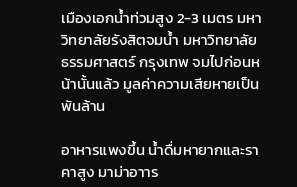เมืองเอกน้ำท่วมสูง 2-3 เมตร มหาวิทยาลัยรังสิตจมน้ำ มหาวิทยาลัยธรรมศาสตร์ กรุงเทพ จมไปก่อนหน้านั้นแล้ว มูลค่าความเสียหายเป็นพันล้าน

อาหารแพงขึ้น น้ำดื่มหายากและราคาสูง มาม่าอาาร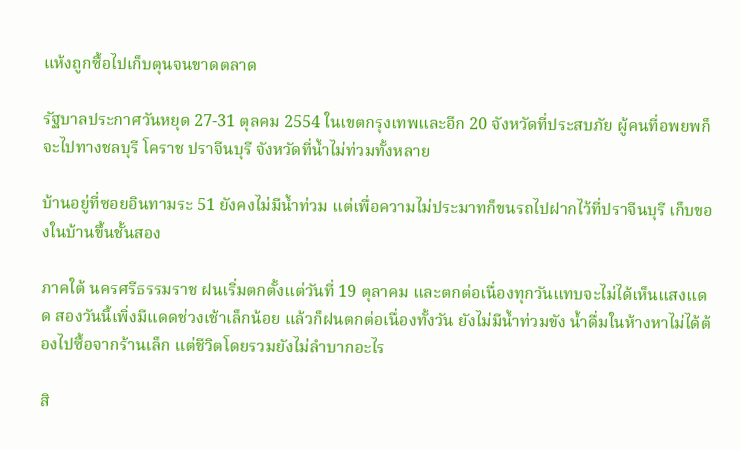แห้งถูกซื้อไปเก็บตุนจนขาดตลาด

รัฐบาลประกาศวันหยุด 27-31 ตุลคม 2554 ในเขตกรุงเทพและอีก 20 จังหวัดที่ประสบภัย ผู้คนที่อพยพก็จะไปทางชลบุรี โคราช ปราจีนบุรี จังหวัดที่น้ำไม่ท่วมทั้งหลาย

บ้านอยู่ที่ซอยอินทามระ 51 ยังคงไม่มีน้ำท่วม แต่เพื่อความไม่ประมาทก็ขนรถไปฝากไว้ที่ปราจีนบุรี เก็บของในบ้านขึ้นชั้นสอง

ภาคใต้ นครศรีธรรมราช ฝนเริ่มตกตั้งแต่วันที่ 19 ตุลาคม และตกต่อเนื่องทุกวันแทบจะไม่ได้เห็นแสงแดด สองวันนี้เพิ่งมีแดดช่วงเช้าเล็กน้อย แล้วก็ฝนตกต่อเนื่องทั้งวัน ยังไม่มีน้ำท่วมขัง น้ำดื่มในห้างหาไม่ได้ต้องไปซื้อจากร้านเล็ก แต่ชีวิตโดยรวมยังไม่ลำบากอะไร

สิ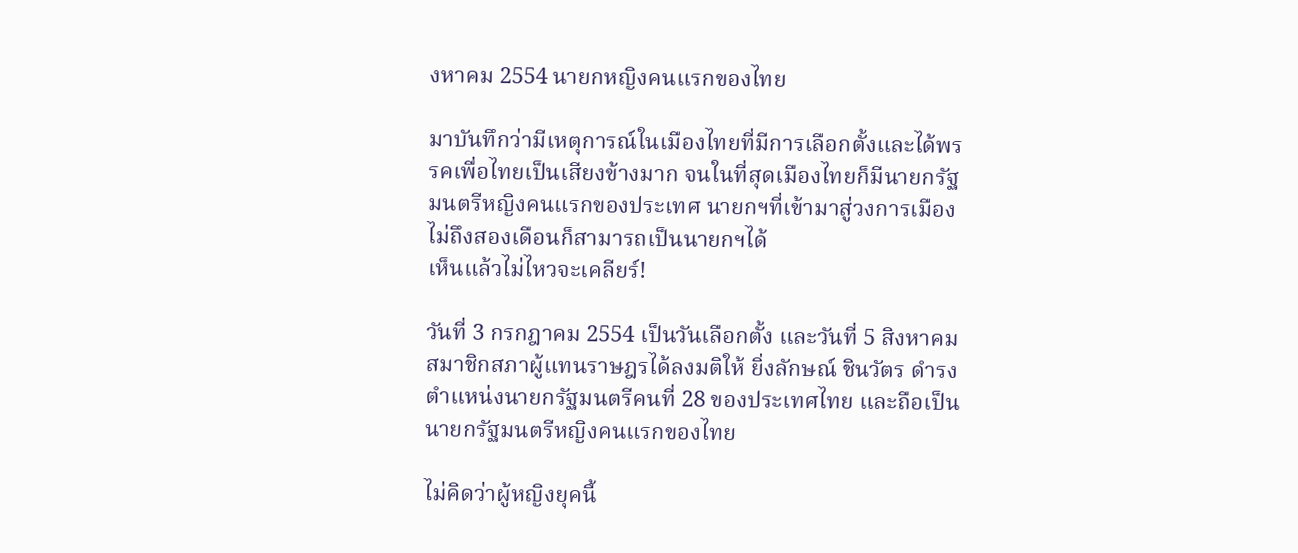งหาคม 2554 นายกหญิงคนแรกของไทย

มาบันทึกว่ามีเหตุการณ์ในเมืองไทยที่มีการเลือกตั้งและได้พรรคเพื่อไทยเป็นเสียงข้างมาก จนในที่สุดเมืองไทยก็มีนายกรัฐมนตรีหญิงคนแรกของประเทศ นายกฯที่เข้ามาสู่วงการเมืองไม่ถึงสองเดือนก็สามารถเป็นนายกฯได้
เห็นแล้วไม่ไหวจะเคลียร์!

วันที่ 3 กรกฎาคม 2554 เป็นวันเลือกตั้ง และวันที่ 5 สิงหาคม สมาชิกสภาผู้แทนราษฎรได้ลงมติให้ ยิ่งลักษณ์ ชินวัตร ดำรงตำแหน่งนายกรัฐมนตรีคนที่ 28 ของประเทศไทย และถือเป็นนายกรัฐมนตรีหญิงคนแรกของไทย

ไม่คิดว่าผู้หญิงยุคนี้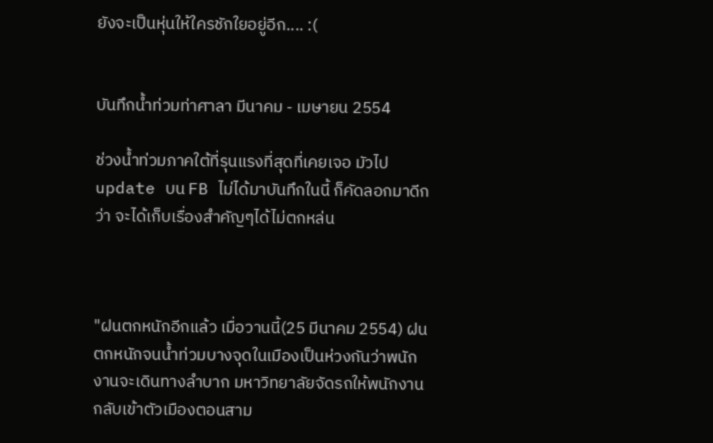ยังจะเป็นหุ่นให้ใครชักใยอยู่อีก.... :(


บันทึกน้ำท่วมท่าศาลา มีนาคม - เมษายน 2554

ช่วงน้ำท่วมภาคใต้ที่รุนแรงที่สุดที่เคยเจอ มัวไป update บน FB ไม่ได้มาบันทึกในนี้ ก็คัดลอกมาดีกว่า จะได้เก็บเรื่องสำคัญๆได้ไม่ตกหล่น



"ฝนตกหนักอีกแล้ว เมื่อวานนี้(25 มีนาคม 2554) ฝนตกหนักจนน้ำท่วมบางจุดในเมืองเป็นห่วงกันว่าพนักงานจะเดินทางลำบาก มหาวิทยาลัยจัดรถให้พนักงานกลับเข้าตัวเมืองตอนสาม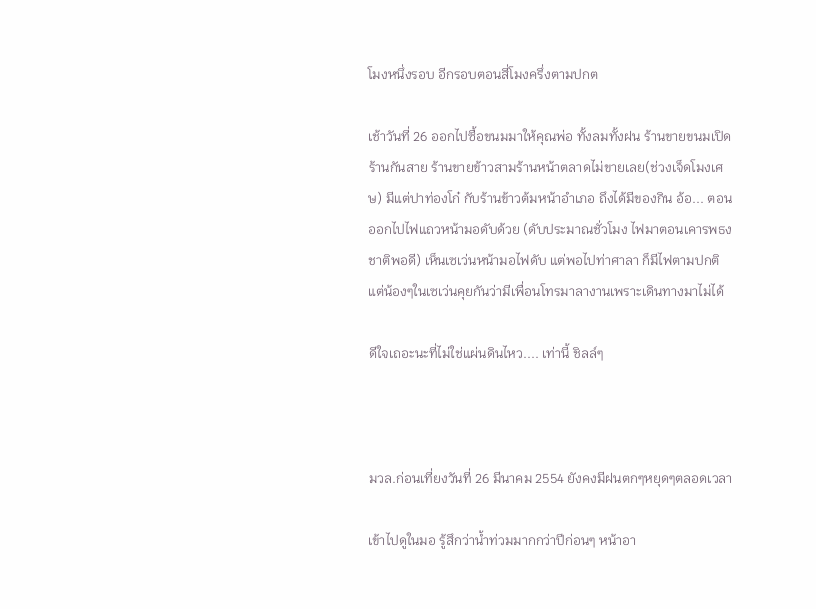โมงหนึ่งรอบ อีกรอบตอนสี่โมงครึ่งตามปกต

เช้าวันที่ 26 ออกไปซื้อขนมมาให้คุณพ่อ ทั้งลมทั้งฝน ร้านขายขนมเปิดร้านกันสาย ร้านขายข้าวสามร้านหน้าตลาดไม่ขายเลย(ช่วงเจ็ดโมงเศษ) มีแต่ปาท่องโก๋ กับร้านข้าวต้มหน้าอำเภอ ถึงได้มีของกิน อ้อ... ตอนออกไปไฟแถวหน้ามอดับด้วย (ดับประมาณชั่วโมง ไฟมาตอนเคารพธงชาติพอดี) เห็นเซเว่นหน้ามอไฟดับ แต่พอไปท่าศาลา ก็มีไฟตามปกติแต่น้องๆในเซเว่นคุยกันว่ามีเพื่อนโทรมาลางานเพราะเดินทางมาไม่ได้

ดีใจเถอะนะที่ไม่ใช่แผ่นดินไหว.... เท่านี้ ชิลล์ๆ



มวล.ก่อนเที่ยงวันที่ 26 มีนาคม 2554 ยังคงมีฝนตกๆหยุดๆตลอดเวลา

เข้าไปดูในมอ รู้สึกว่าน้ำท่วมมากกว่าปีก่อนๆ หน้าอา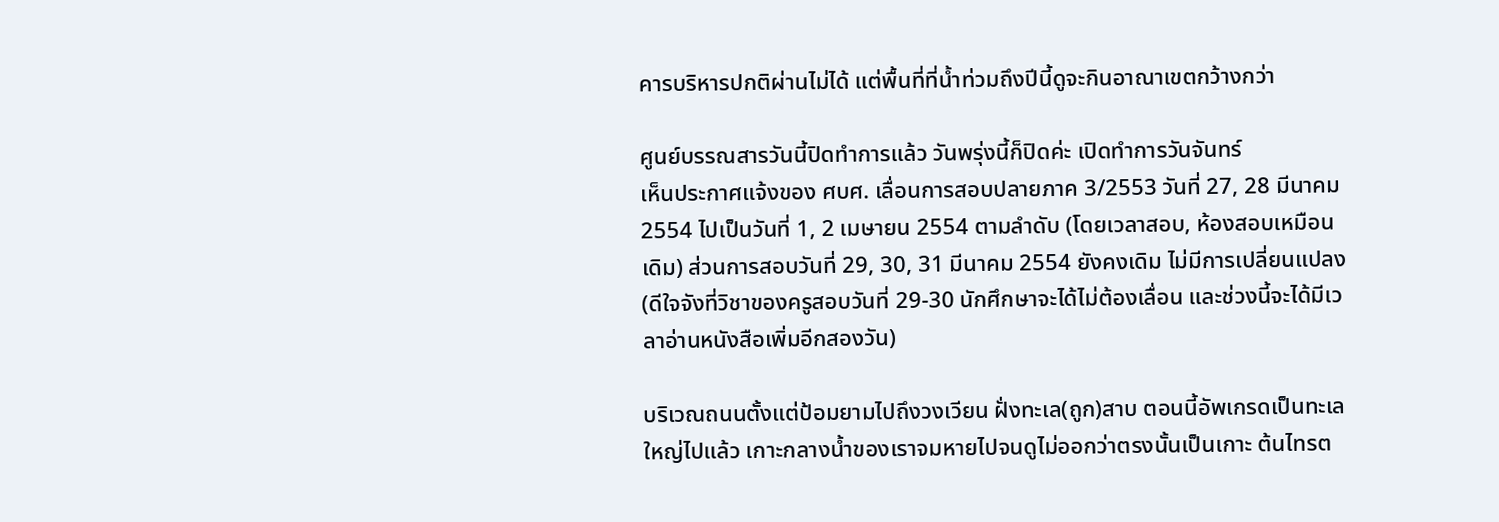คารบริหารปกติผ่านไม่ได้ แต่พื้นที่ที่น้ำท่วมถึงปีนี้ดูจะกินอาณาเขตกว้างกว่า

ศูนย์บรรณสารวันนี้ปิดทำการแล้ว วันพรุ่งนี้ก็ปิดค่ะ เปิดทำการวันจันทร์
เห็นประกาศแจ้งของ ศบศ. เลื่อนการสอบปลายภาค 3/2553 วันที่ 27, 28 มีนาคม 2554 ไปเป็นวันที่ 1, 2 เมษายน 2554 ตามลำดับ (โดยเวลาสอบ, ห้องสอบเหมือนเดิม) ส่วนการสอบวันที่ 29, 30, 31 มีนาคม 2554 ยังคงเดิม ไม่มีการเปลี่ยนแปลง (ดีใจจังที่วิชาของครูสอบวันที่ 29-30 นักศึกษาจะได้ไม่ต้องเลื่อน และช่วงนี้จะได้มีเวลาอ่านหนังสือเพิ่มอีกสองวัน)

บริเวณถนนตั้งแต่ป้อมยามไปถึงวงเวียน ฝั่งทะเล(ถูก)สาบ ตอนนี้อัพเกรดเป็นทะเลใหญ่ไปแล้ว เกาะกลางน้ำของเราจมหายไปจนดูไม่ออกว่าตรงนั้นเป็นเกาะ ต้นไทรต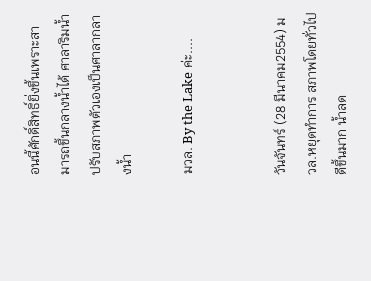อนนี้ศักดิ์สิทธิ์ยิ่งขึ้นเพราะสามารถขึ้นกลางน้ำได้ ศาลาริมน้ำปรับสภาพตัวเองเป็นศาลากลางน้ำ

มวล. By the Lake ค่ะ....


วันจันทร์ (28 มีนาคม2554) มวล.หยุดทำการ สภาพโดยทั่วไปดีขึ้นมาก น้ำลด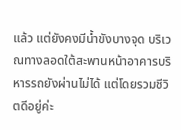แล้ว แต่ยังคงมีน้ำขังบางจุด บริเวณทางลอดใต้สะพานหน้าอาคารบริหารรถยังผ่านไม่ได้ แต่โดยรวมชีวิตดีอยู่ค่ะ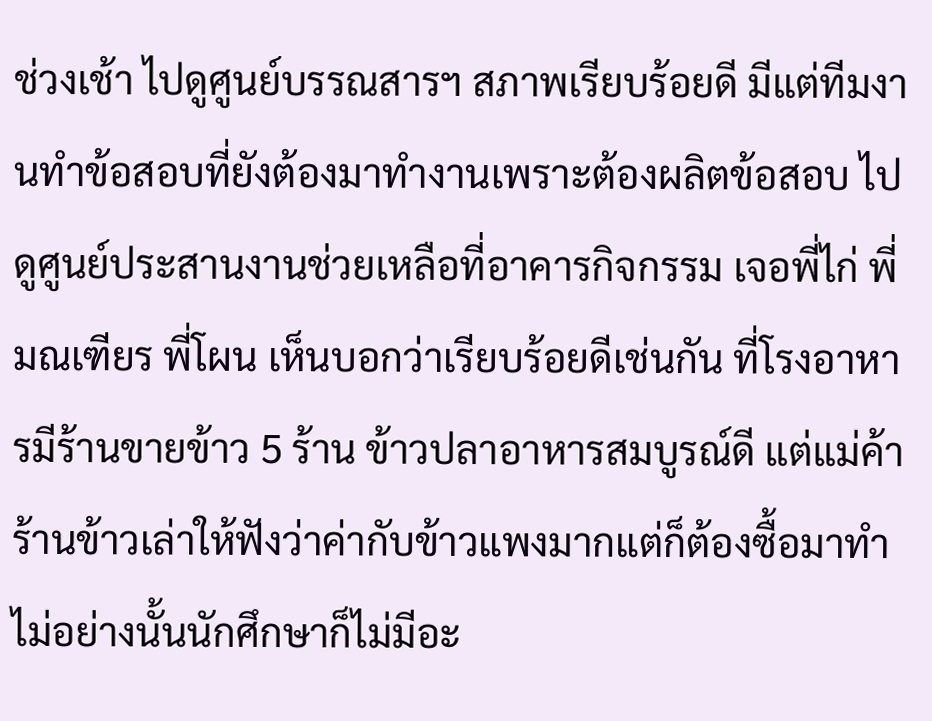ช่วงเช้า ไปดูศูนย์บรรณสารฯ สภาพเรียบร้อยดี มีแต่ทีมงานทำข้อสอบที่ยังต้องมาทำงานเพราะต้องผลิตข้อสอบ ไปดูศูนย์ประสานงานช่วยเหลือที่อาคารกิจกรรม เจอพี่ไก่ พี่มณเฑียร พี่โผน เห็นบอกว่าเรียบร้อยดีเช่นกัน ที่โรงอาหารมีร้านขายข้าว 5 ร้าน ข้าวปลาอาหารสมบูรณ์ดี แต่แม่ค้าร้านข้าวเล่าให้ฟังว่าค่ากับข้าวแพงมากแต่ก็ต้องซื้อมาทำ ไม่อย่างนั้นนักศึกษาก็ไม่มีอะ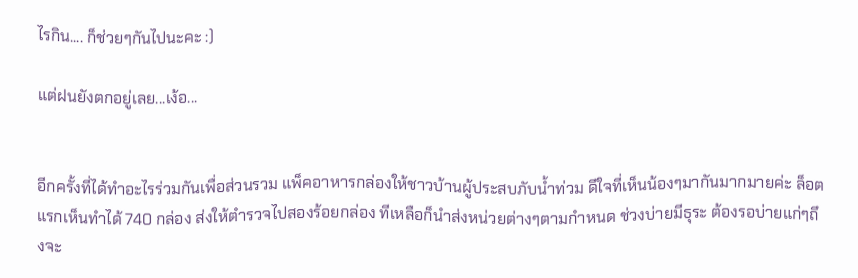ไรกิน.... ก็ช่วยๆกันไปนะคะ :)

แต่ฝนยังตกอยู่เลย...เง้อ...


อีกครั้งที่ได้ทำอะไรร่วมกันเพื่อส่วนรวม แพ็คอาหารกล่องให้ชาวบ้านผู้ประสบภับน้ำท่วม ดีใจที่เห็นน้องๆมากันมากมายค่ะ ล็อตแรกเห็นทำได้ 740 กล่อง ส่งให้ตำรวจไปสองร้อยกล่อง ทีเหลือก็นำส่งหน่วยต่างๆตามกำหนด ช่วงบ่ายมีธุระ ต้องรอบ่ายแก่ๆถึงจะ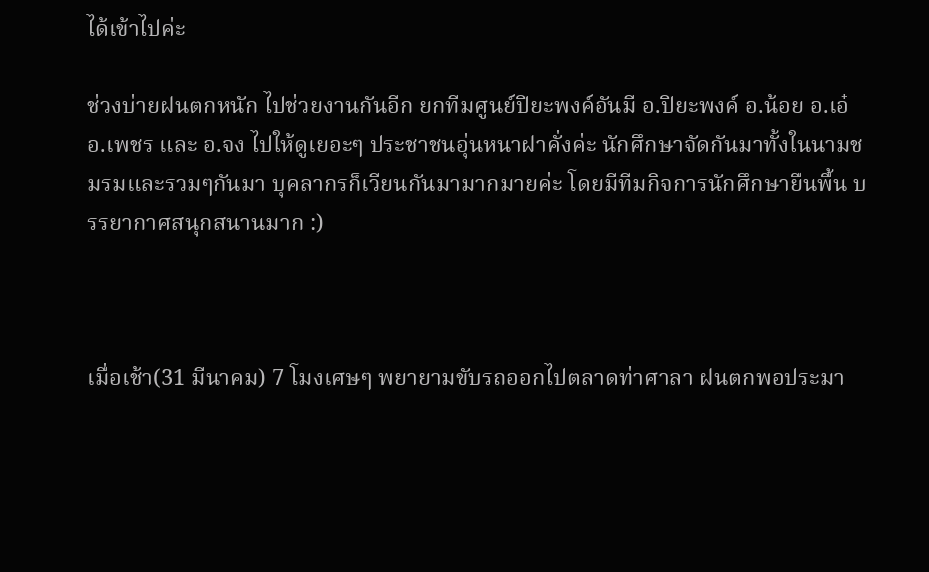ได้เข้าไปค่ะ

ช่วงบ่ายฝนตกหนัก ไปช่วยงานกันอีก ยกทีมศูนย์ปิยะพงค์อันมี อ.ปิยะพงค์ อ.น้อย อ.เอ๋ อ.เพชร และ อ.จง ไปให้ดูเยอะๆ ประชาชนอุ่นหนาฝาคั่งค่ะ นักศึกษาจัดกันมาทั้งในนามชมรมและรวมๆกันมา บุคลากรก็เวียนกันมามากมายค่ะ โดยมีทีมกิจการนักศึกษายืนพื้น บรรยากาศสนุกสนานมาก :)



เมื่อเช้า(31 มีนาคม) 7 โมงเศษๆ พยายามขับรถออกไปตลาดท่าศาลา ฝนตกพอประมา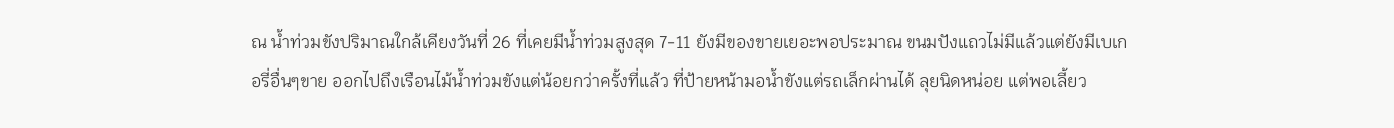ณ น้ำท่วมขังปริมาณใกล้เคียงวันที่ 26 ที่เคยมีน้ำท่วมสูงสุด 7-11 ยังมีของขายเยอะพอประมาณ ขนมปังแถวไม่มีแล้วแต่ยังมีเบเกอรี่อื่นๆขาย ออกไปถึงเรือนไม้น้ำท่วมขังแต่น้อยกว่าครั้งที่แล้ว ที่ป้ายหน้ามอน้ำขังแต่รถเล็กผ่านได้ ลุยนิดหน่อย แต่พอเลี้ยว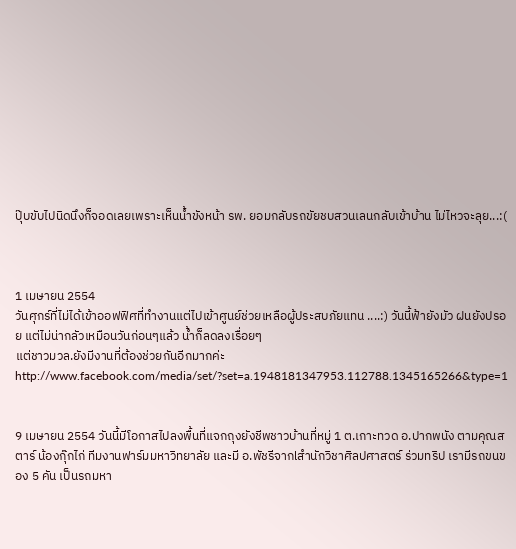ปุ๊บขับไปนิดนึงก็จอดเลยเพราะเห็นน้ำขังหน้า รพ. ยอมกลับรถขัยชบสวนเลนกลับเข้าบ้าน ไม่ไหวจะลุย...:(



1 เมษายน 2554
วันศุกร์ที่ไม่ได้เข้าออฟฟิศที่ทำงานแต่ไปเข้าศูนย์ช่วยเหลือผู้ประสบภัยแทน ....:) วันนี้ฟ้ายังมัว ฝนยังปรอย แต่ไม่น่ากลัวเหมือนวันก่อนๆแล้ว น้ำก็ลดลงเรื่อยๆ
แต่ชาวมวล.ยังมีงานที่ต้องช่วยกันอีกมากค่ะ http://www.facebook.com/media/set/?set=a.1948181347953.112788.1345165266&type=1


9 เมษายน 2554 วันนี้มีโอกาสไปลงพื้นที่แจกถุงยังชีพชาวบ้านที่หมู่ 1 ต.เกาะทวด อ.ปากพนัง ตามคุณสตาร์ น้องกุ๊กไก่ ทีมงานฟาร์มมหาวิทยาลัย และมี อ.พัชรีจากlสำนักวิชาศิลปศาสตร์ ร่วมทริป เรามีรถขนของ 5 คัน เป็นรถมหา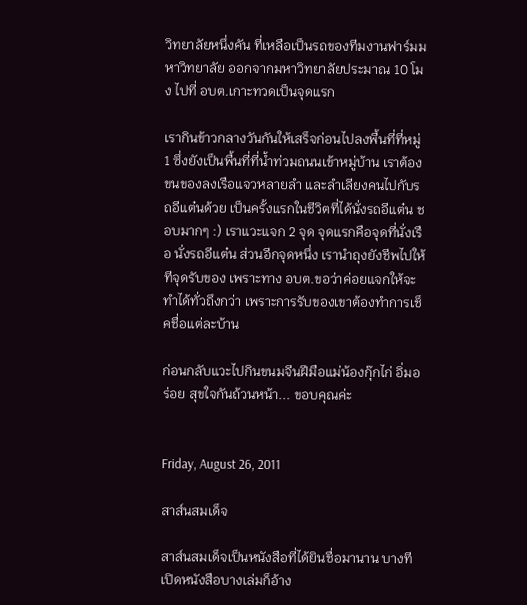วิทยาลัยหนึ่งคัน ที่เหลือเป็นรถของทีมงานฟาร์มมหาวิทยาลัย ออกจากมหาวิทยาลัยประมาณ 10 โมง ไปที่ อบต.เกาะทวดเป็นจุดแรก

เรากินข้าวกลางวันกันให้เสร็จก่อนไปลงพื้นที่ที่หมู่ 1 ซึ่งยังเป็นพื้นที่ที่น้ำท่วมถนนเข้าหมู่บ้าน เราต้องขนของลงเรือแจวหลายลำ และลำเลียงคนไปกับรถอีแต๋นด้วย เป็นครั้งแรกในชีวิตที่ได้นั่งรถอีแต๋น ชอบมากๆ :) เราแวะแจก 2 จุด จุดแรกคือจุดที่นั่งเรือ นั่งรถอีแต๋น ส่วนอีกจุดหนึ่ง เรานำถุงยังชีพไปให้ทีจุดรับของ เพราะทาง อบต.ขอว่าค่อยแจกให้จะทำได้ทั่วถึงกว่า เพราะการรับของเขาต้องทำการเช็คชื่อแต่ละบ้าน

ก่อนกลับแวะไปกินขนมจีนฝีมือแม่น้องกุ๊กไก่ อิ่มอร่อย สุขใจกันถ้วนหน้า... ขอบคุณค่ะ


Friday, August 26, 2011

สาส์นสมเด็จ

สาส์นสมเด็จเป็นหนังสือที่ได้ยินชื่อมานาน บางทีเปิดหนังสือบางเล่มก็อ้าง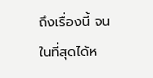ถึงเรื่องนี้ จนในที่สุดได้ห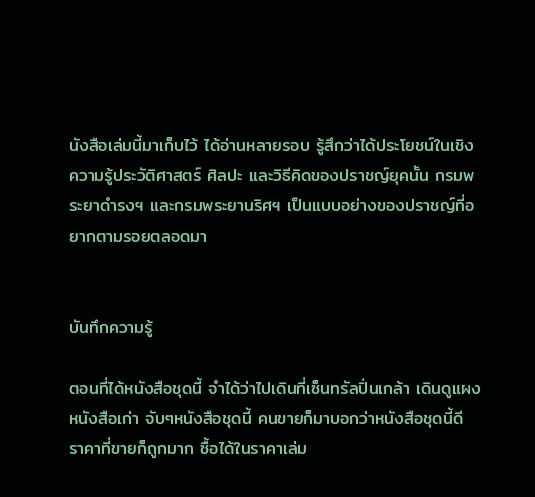นังสือเล่มนี้มาเก็บไว้ ได้อ่านหลายรอบ รู้สึกว่าได้ประโยชน์ในเชิงความรู้ประวัติศาสตร์ ศิลปะ และวิธีคิดของปราชญ์ยุคนั้น กรมพระยาดำรงฯ และกรมพระยานริศฯ เป็นแบบอย่างของปราชญ์ที่อยากตามรอยตลอดมา


บันทึกความรู้

ตอนที่ได้หนังสือชุดนี้ จำได้ว่าไปเดินที่เซ็นทรัลปิ่นเกล้า เดินดูแผงหนังสือเก่า จับๆหนังสือชุดนี้ คนขายก็มาบอกว่าหนังสือชุดนี้ดี ราคาที่ขายก็ถูกมาก ซื้อได้ในราคาเล่ม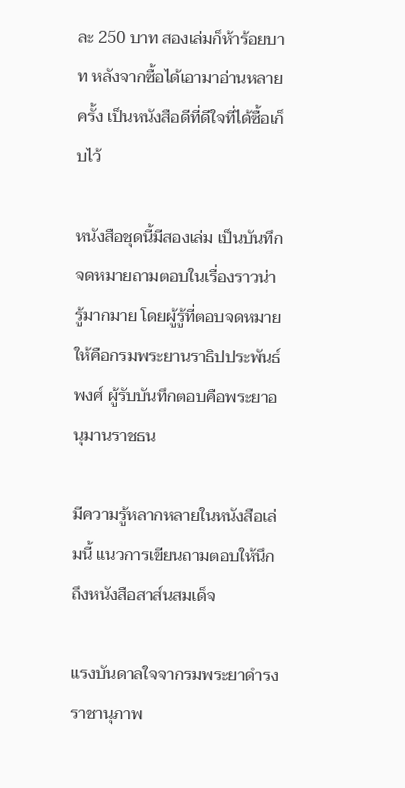ละ 250 บาท สองเล่มก็ห้าร้อยบาท หลังจากซื้อได้เอามาอ่านหลายครั้ง เป็นหนังสือดีที่ดีใจที่ได้ซื้อเก็บไว้

หนังสือชุดนี้มีสองเล่ม เป็นบันทึกจดหมายถามตอบในเรื่องราวน่ารู้มากมาย โดยผู้รู้ที่ตอบจดหมายให้คือกรมพระยานราธิปประพันธ์พงศ์ ผู้รับบันทึกตอบคือพระยาอนุมานราชธน

มีความรู้หลากหลายในหนังสือเล่มนี้ แนวการเขียนถามตอบให้นึกถึงหนังสือสาส์นสมเด็จ

แรงบันดาลใจจากรมพระยาดำรงราชานุภาพ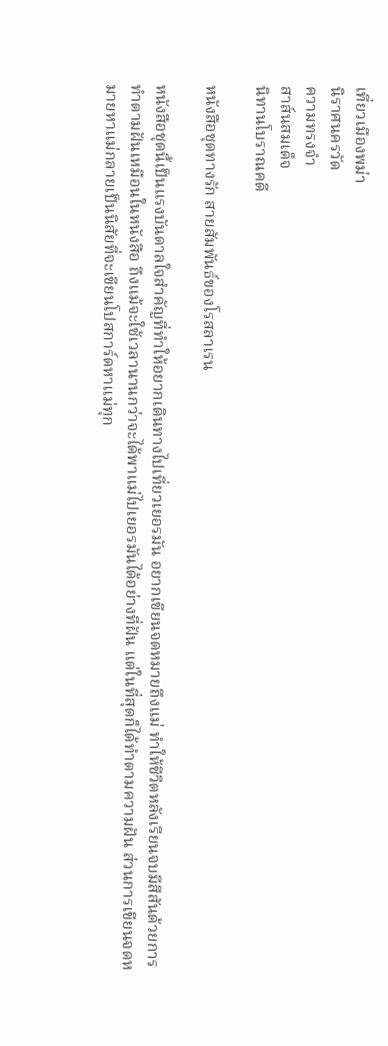เที่ยวเมืองพม่า
นิราศนครวัด
ความทรงจำ
สาส์นสมเด็จ
นิทานโบราณคดี

หนังสือชุดทางรัก สายสัมพันธ์ของโรสลาเรน

หนังสือชุดนี้เป็นแรงบันดาลใจสำคัญที่ทำให้อยากเดินทางไปเที่ยวเยอรมัน อยากเขียนจดหมายถึงแม่ ทำให้ชีวิตหลังเรียนจบมีสีสันด้วยการทำตามฝันเหมือนในหนังสือ ถึงแม้จะใช้เวลานานกว่าจะได้พาแม่ไปเยอรมันได้อย่างที่ฝัน แต่ในที่สุดก็ได้ทำตามความฝัน ส่วนการเขียนจดหมายหาแม่กลายเป็นนิสัยที่จะเขียนโปสการ์ดหาแม่ทุก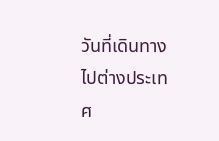วันที่เดินทางไปต่างประเทศ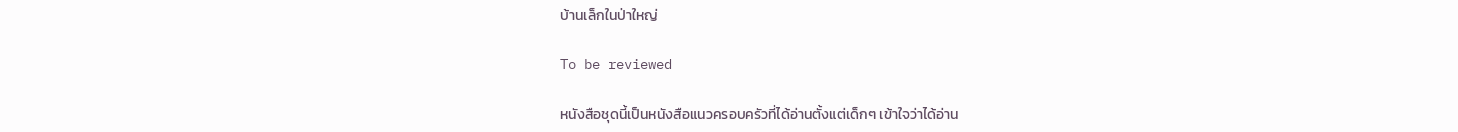บ้านเล็กในป่าใหญ่

To be reviewed

หนังสือชุดนี้เป็นหนังสือแนวครอบครัวที่ได้อ่านตั้งแต่เด็กๆ เข้าใจว่าได้อ่าน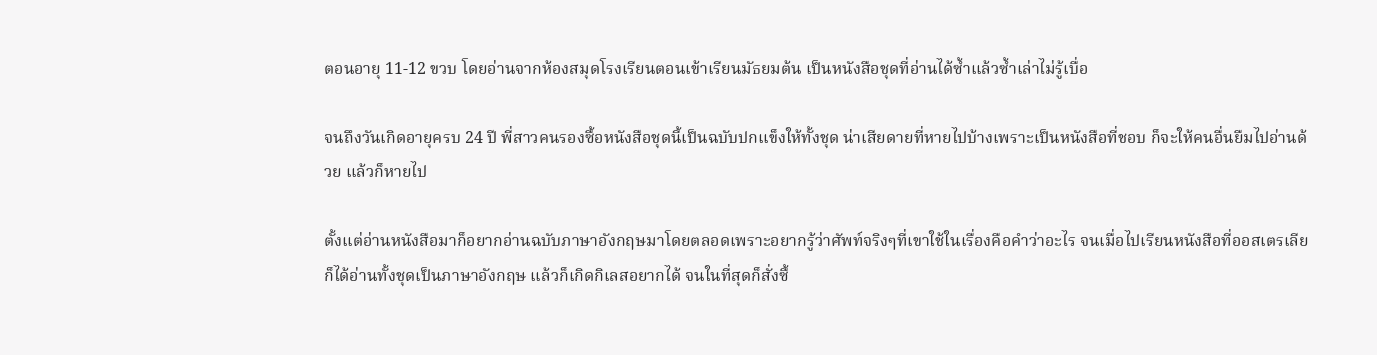ตอนอายุ 11-12 ขวบ โดยอ่านจากห้องสมุดโรงเรียนตอนเข้าเรียนมัธยมต้น เป็นหนังสือชุดที่อ่านได้ซ้ำแล้วซ้ำเล่าไม่รู้เบื่อ

จนถึงวันเกิดอายุครบ 24 ปี พี่สาวคนรองซื้อหนังสือชุดนี้เป็นฉบับปกแข็งให้ทั้งชุด น่าเสียดายที่หายไปบ้างเพราะเป็นหนังสือที่ชอบ ก็จะให้คนอื่นยืมไปอ่านด้วย แล้วก็หายไป

ตั้งแต่อ่านหนังสือมาก็อยากอ่านฉบับภาษาอังกฤษมาโดยตลอดเพราะอยากรู้ว่าศัพท์จริงๆที่เขาใช้ในเรื่องคือคำว่าอะไร จนเมื่อไปเรียนหนังสือที่ออสเตรเลีย ก็ได้อ่านทั้งชุดเป็นภาษาอังกฤษ แล้วก็เกิดกิเลสอยากได้ จนในที่สุดก็สั่งซื้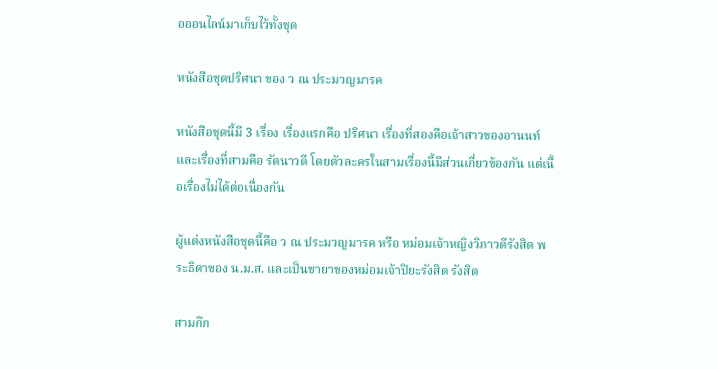อออนไลน์มาเก็บไว้ทั้งชุด

หนังสือชุดปริศนา ของ ว ณ ประมวญมารค

หนังสือชุดนี้มี 3 เรื่อง เรื่องแรกคือ ปริศนา เรื่องที่สองคือเจ้าสาวของอานนท์ และเรื่องที่สามคือ รัตนาวดี โดยตัวละครในสามเรื่องนี้มีส่วนเกี่ยวข้องกัน แต่เนื้อเรื่องไม่ได้ต่อเนื่องกัน

ผู้แต่งหนังสือชุดนี้คือ ว ณ ประมวญมารค หรือ หม่อมเจ้าหญิงวิภาวดีรังสิต พระธิดาของ น.ม.ส. และเป็นชายาของหม่อมเจ้าปิยะรังสิต รังสิต

สามก๊ก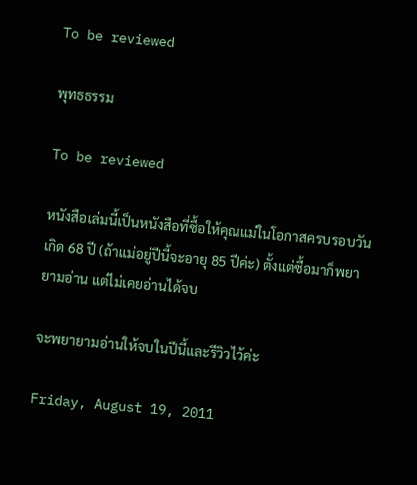To be reviewed

พุทธธรรม

To be reviewed

หนังสือเล่มนี้เป็นหนังสือที่ซื้อให้คุณแม่ในโอกาสครบรอบวันเกิด 68 ปี (ถ้าแม่อยู่ปีนี้จะอายุ 85 ปีค่ะ) ตั้งแต่ซื้อมาก็พยายามอ่าน แต่ไม่เคยอ่านได้จบ

จะพยายามอ่านให้จบในปีนี้และรีวิวไว้ค่ะ

Friday, August 19, 2011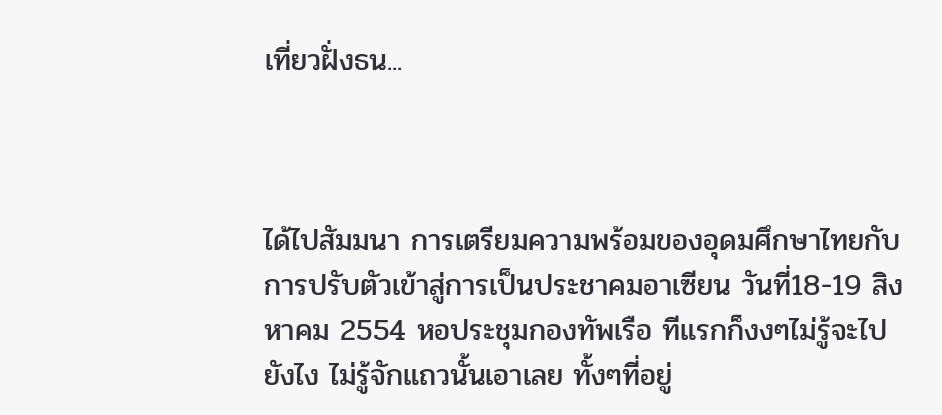เที่ยวฝั่งธน...



ได้ไปสัมมนา การเตรียมความพร้อมของอุดมศึกษาไทยกับการปรับตัวเข้าสู่การเป็นประชาคมอาเซียน วันที่18-19 สิงหาคม 2554 หอประชุมกองทัพเรือ ทีแรกก็งงๆไม่รู้จะไปยังไง ไม่รู้จักแถวนั้นเอาเลย ทั้งๆที่อยู่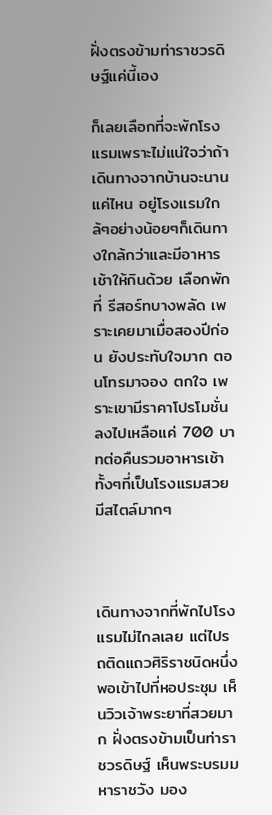ฝั่งตรงข้ามท่าราชวรดิษฐ์แค่นี้เอง

ก็เลยเลือกที่จะพักโรงแรมเพราะไม่แน่ใจว่าถ้าเดินทางจากบ้านจะนานแค่ไหน อยู่โรงแรมใกล้ๆอย่างน้อยๆก็เดินทางใกล้กว่าและมีอาหารเช้าให้กินด้วย เลือกพักที่ รีสอร์ทบางพลัด เพราะเคยมาเมื่อสองปีก่อน ยังประทับใจมาก ตอนโทรมาจอง ตกใจ เพราะเขามีราคาโปรโมชั่น ลงไปเหลือแค่ 700 บาทต่อคืนรวมอาหารเช้า ทั้งๆที่เป็นโรงแรมสวย มีสไตล์มากๆ



เดินทางจากที่พักไปโรงแรมไม่ไกลเลย แต่ไปรถติดแถวศิริราชนิดหนึ่ง พอเข้าไปที่หอประชุม เห็นวิวเจ้าพระยาที่สวยมาก ฝั่งตรงข้ามเป็นท่าราชวรดิษฐ์ เห็นพระบรมมหาราชวัง มอง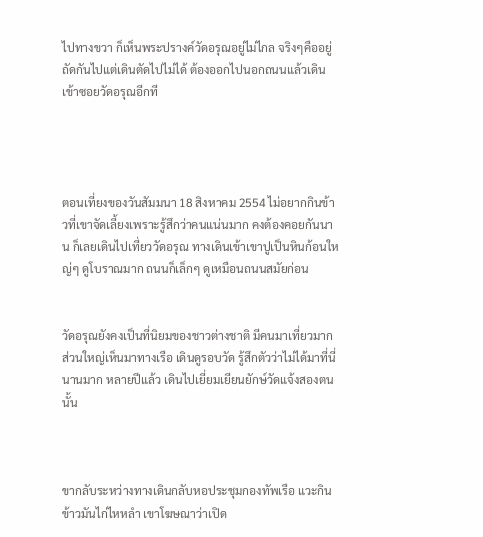ไปทางขวา ก็เห็นพระปรางค์วัดอรุณอยู่ไม่ไกล จริงๆคืออยู่ถัดกันไปแต่เดินตัดไปไม่ได้ ต้องออกไปนอกถนนแล้วเดินเข้าซอยวัดอรุณอีกที




ตอนเที่ยงของวันสัมมนา 18 สิงหาคม 2554 ไม่อยากกินข้าวที่เขาจัดเลี้ยงเพราะรู้สึกว่าคนแน่นมาก คงต้องคอยกันนาน ก็เลยเดินไปเที่ยววัดอรุณ ทางเดินเข้าเขาปูเป็นหินก้อนใหญ่ๆ ดูโบราณมาก ถนนก็เล็กๆ ดูเหมือนถนนสมัยก่อน


วัดอรุณยังคงเป็นที่นิยมของชาวต่างชาติ มีคนมาเที่ยวมาก ส่วนใหญ่เห็นมาทางเรือ เดินดูรอบวัด รู้สึกตัวว่าไม่ได้มาที่นี่นานมาก หลายปีแล้ว เดินไปเยี่ยมเยียนยักษ์วัดแจ้งสองตนนั้น



ขากลับระหว่างทางเดินกลับหอประชุมกองทัพเรือ แวะกินข้าวมันไก่ไหหลำ เขาโฆษณาว่าเปิด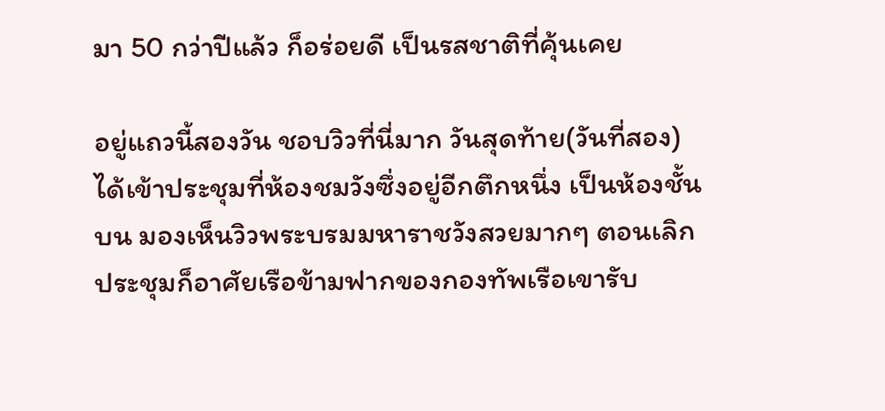มา 50 กว่าปีแล้ว ก็อร่อยดี เป็นรสชาติที่คุ้นเคย

อยู่แถวนี้สองวัน ชอบวิวที่นี่มาก วันสุดท้าย(วันที่สอง) ได้เข้าประชุมที่ห้องชมวังซึ่งอยู่อีกตึกหนึ่ง เป็นห้องชั้นบน มองเห็นวิวพระบรมมหาราชวังสวยมากๆ ตอนเลิกประชุมก็อาศัยเรือข้ามฟากของกองทัพเรือเขารับ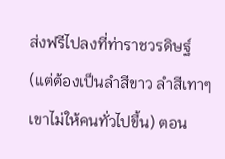ส่งฟรีไปลงที่ท่าราชวรดิษฐ์ (แต่ต้องเป็นลำสีขาว ลำสีเทาๆเขาไม่ให้คนทั่วไปขึ้น) ตอน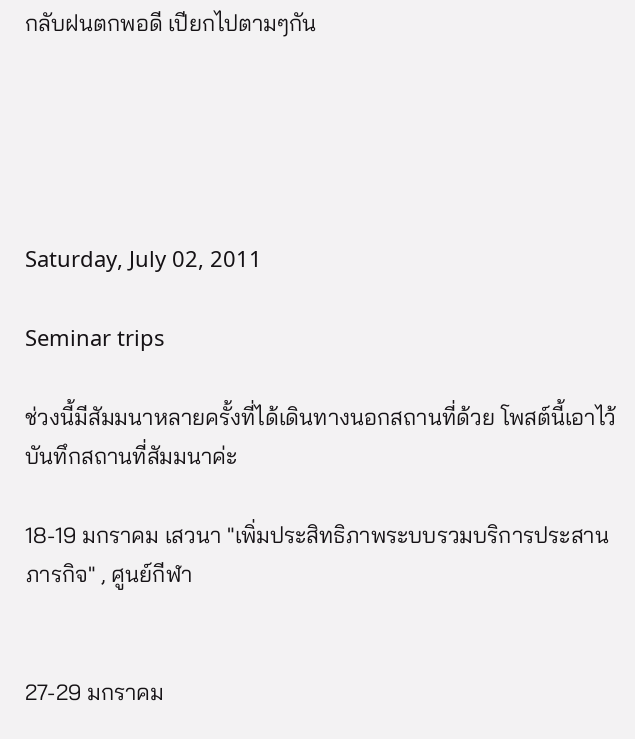กลับฝนตกพอดี เปียกไปตามๆกัน





Saturday, July 02, 2011

Seminar trips

ช่วงนี้มีสัมมนาหลายครั้งที่ได้เดินทางนอกสถานที่ด้วย โพสต์นี้เอาไว้บันทึกสถานที่สัมมนาค่ะ

18-19 มกราคม เสวนา "เพิ่มประสิทธิภาพระบบรวมบริการประสานภารกิจ" , ศูนย์กีฬา


27-29 มกราคม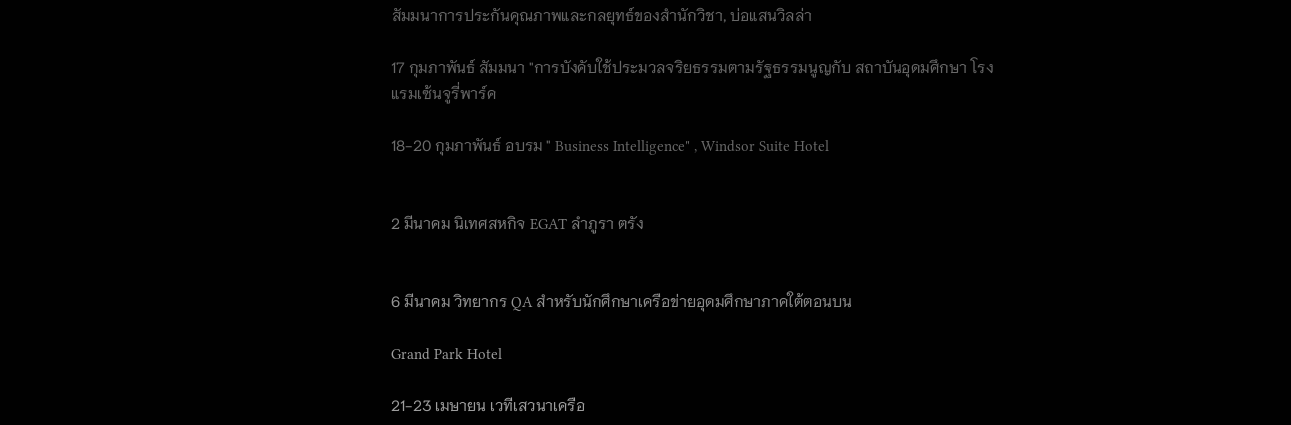สัมมนาการประกันคุณภาพและกลยุทธ์ของสำนักวิชา, บ่อแสนวิลล่า

17 กุมภาพันธ์ สัมมนา "การบังคับใช้ประมวลจริยธรรมตามรัฐธรรมนูญกับ สถาบันอุดมศึกษา โรงแรมเซ้นจูรี่พาร์ค

18-20 กุมภาพันธ์ อบรม " Business Intelligence" , Windsor Suite Hotel


2 มีนาคม นิเทศสหกิจ EGAT ลำภูรา ตรัง


6 มีนาคม วิทยากร QA สำหรับนักศึกษาเครือข่ายอุดมศึกษาภาคใต้ตอนบน

Grand Park Hotel

21-23 เมษายน เวทีเสวนาเครือ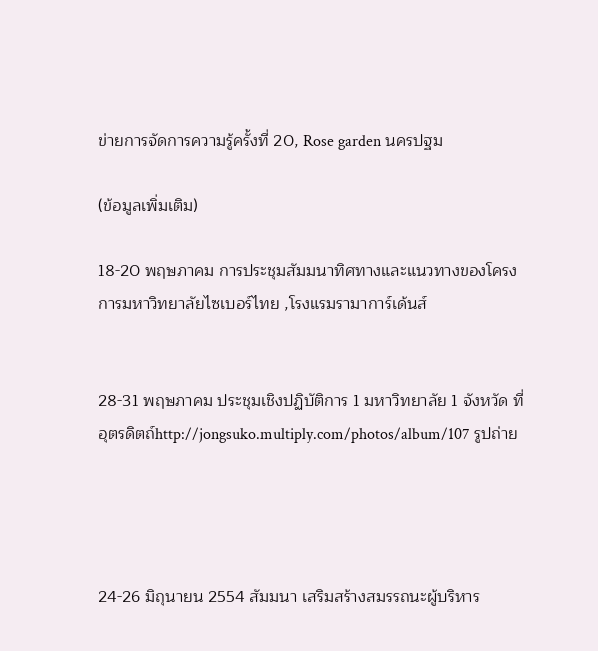ข่ายการจัดการความรู้ครั้งที่ 20, Rose garden นครปฐม

(ข้อมูลเพิ่มเติม)

18-20 พฤษภาคม การประชุมสัมมนาทิศทางและแนวทางของโครงการมหาวิทยาลัยไซเบอร์ไทย ,โรงแรมรามาการ์เด้นส์


28-31 พฤษภาคม ประชุมเชิงปฏิบัติการ 1 มหาวิทยาลัย 1 จังหวัด ที่อุตรดิตถ์http://jongsuko.multiply.com/photos/album/107 รูปถ่าย




24-26 มิถุนายน 2554 สัมมนา เสริมสร้างสมรรถนะผู้บริหาร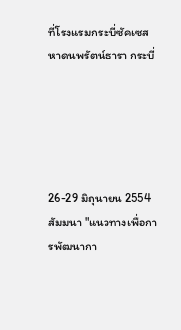ที่โรงแรมกระบี่ซัคเซส หาดนพรัตน์ธารา กระบี่





26-29 มิถุนายน 2554 สัมมนา "แนวทางเพื่อการพัฒนากา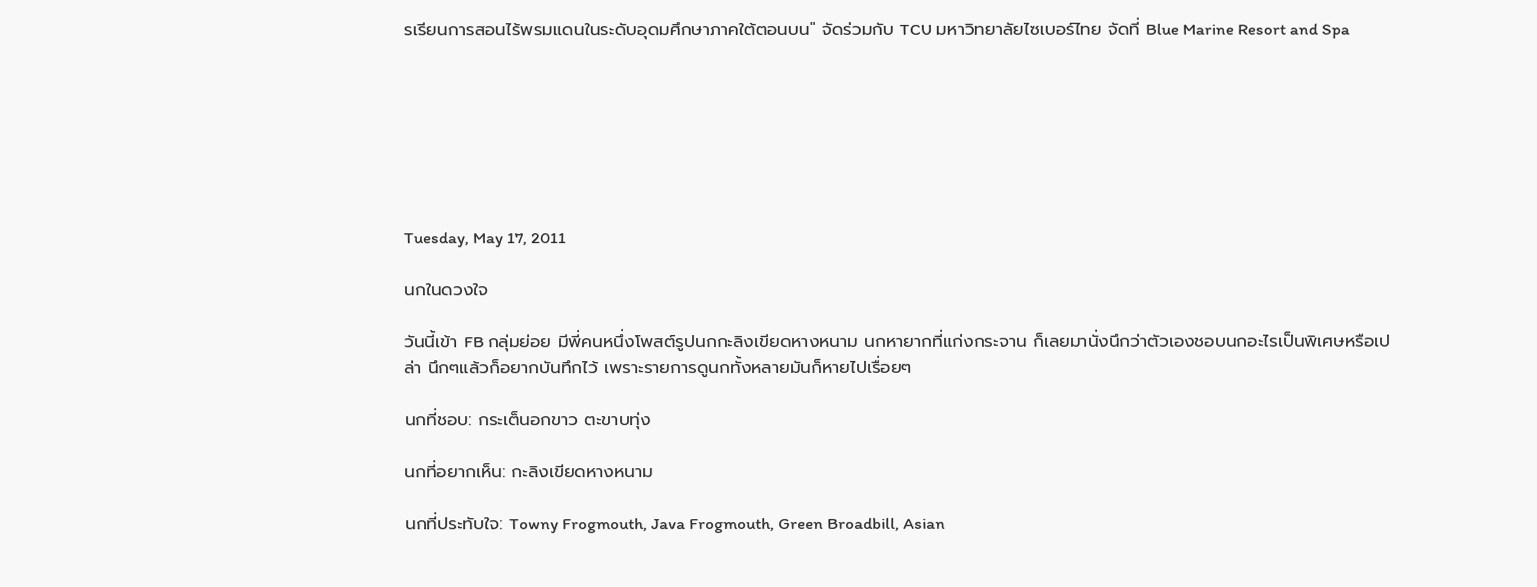รเรียนการสอนไร้พรมแดนในระดับอุดมศึกษาภาคใต้ตอนบน" จัดร่วมกับ TCU มหาวิทยาลัยไซเบอร์ไทย จัดที่ Blue Marine Resort and Spa







Tuesday, May 17, 2011

นกในดวงใจ

วันนี้เข้า FB กลุ่มย่อย มีพี่คนหนึ่งโพสต์รูปนกกะลิงเขียดหางหนาม นกหายากที่แก่งกระจาน ก็เลยมานั่งนึกว่าตัวเองชอบนกอะไรเป็นพิเศษหรือเปล่า นึกๆแล้วก็อยากบันทึกไว้ เพราะรายการดูนกทั้งหลายมันก็หายไปเรื่อยๆ

นกที่ชอบ: กระเต็นอกขาว ตะขาบทุ่ง

นกที่อยากเห็น: กะลิงเขียดหางหนาม

นกที่ประทับใจ: Towny Frogmouth, Java Frogmouth, Green Broadbill, Asian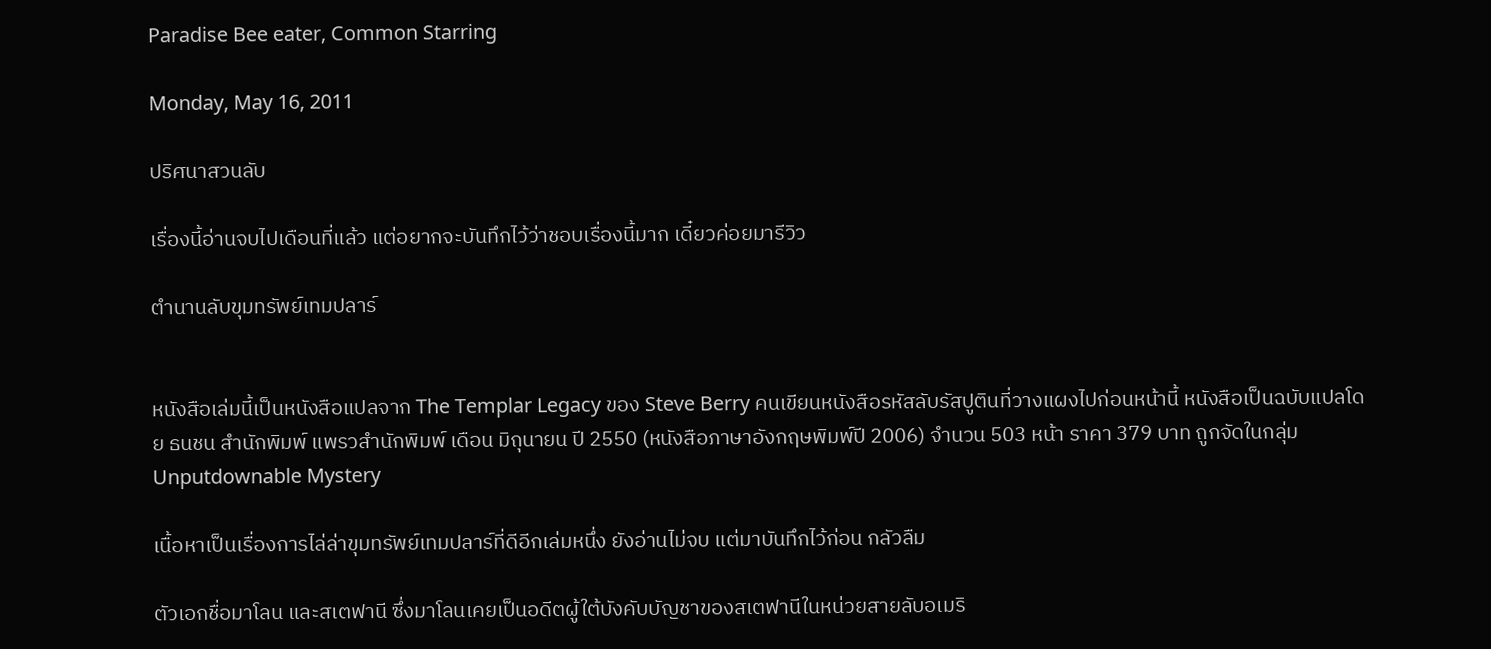Paradise Bee eater, Common Starring

Monday, May 16, 2011

ปริศนาสวนลับ

เรื่องนี้อ่านจบไปเดือนที่แล้ว แต่อยากจะบันทึกไว้ว่าชอบเรื่องนี้มาก เดี๋ยวค่อยมารีวิว

ตำนานลับขุมทรัพย์เทมปลาร์


หนังสือเล่มนี้เป็นหนังสือแปลจาก The Templar Legacy ของ Steve Berry คนเขียนหนังสือรหัสลับรัสปูตินที่วางแผงไปก่อนหน้านี้ หนังสือเป็นฉบับแปลโดย ธนชน สำนักพิมพ์ แพรวสำนักพิมพ์ เดือน มิถุนายน ปี 2550 (หนังสือภาษาอังกฤษพิมพ์ปี 2006) จำนวน 503 หน้า ราคา 379 บาท ถูกจัดในกลุ่ม Unputdownable Mystery

เนื้อหาเป็นเรื่องการไล่ล่าขุมทรัพย์เทมปลาร์ที่ดีอีกเล่มหนึ่ง ยังอ่านไม่จบ แต่มาบันทึกไว้ก่อน กลัวลืม

ตัวเอกชื่อมาโลน และสเตฟานี ซึ่งมาโลนเคยเป็นอดีตผู้ใต้บังคับบัญชาของสเตฟานีในหน่วยสายลับอเมริ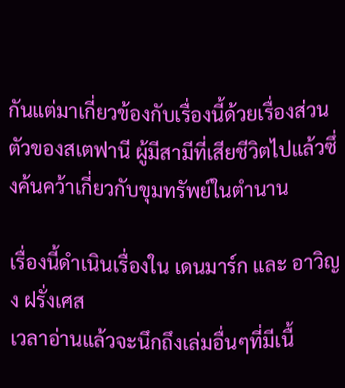กันแต่มาเกี่ยวข้องกับเรื่องนี้ด้วยเรื่องส่วนตัวของสเตฟานี ผู้มีสามีที่เสียชีวิตไปแล้วซึ่งค้นคว้าเกี่ยวกับขุมทรัพย์ในตำนาน

เรื่องนี้ดำเนินเรื่องใน เดนมาร์ก และ อาวิญง ฝรั่งเศส
เวลาอ่านแล้วจะนึกถึงเล่มอื่นๆที่มีเนื้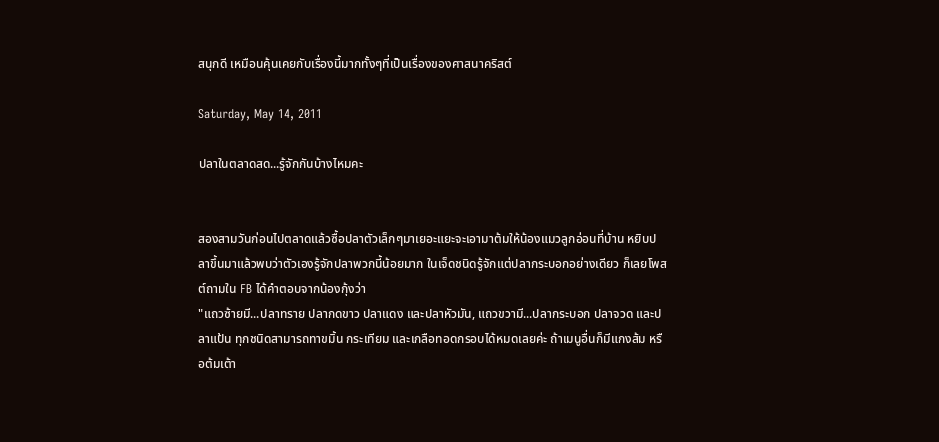สนุกดี เหมือนคุ้นเคยกับเรื่องนี้มากทั้งๆที่เป็นเรื่องของศาสนาคริสต์

Saturday, May 14, 2011

ปลาในตลาดสด...รู้จักกันบ้างไหมคะ


สองสามวันก่อนไปตลาดแล้วซื้อปลาตัวเล็กๆมาเยอะแยะจะเอามาต้มให้น้องแมวลูกอ่อนที่บ้าน หยิบปลาขึ้นมาแล้วพบว่าตัวเองรู้จักปลาพวกนี้น้อยมาก ในเจ็ดชนิดรู้จักแต่ปลากระบอกอย่างเดียว ก็เลยโพสต์ถามใน FB ได้คำตอบจากน้องกุ้งว่า
"แถวซ้ายมี...ปลาทราย ปลากดขาว ปลาแดง และปลาหัวมัน, แถวขวามี...ปลากระบอก ปลาจวด และปลาแป้น ทุกชนิดสามารถทาขมิ้น กระเทียม และเกลือทอดกรอบได้หมดเลยค่ะ ถ้าเมนูอื่นก็มีแกงส้ม หรือต้มเต้า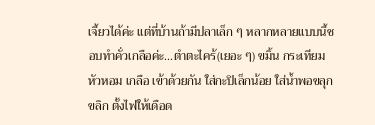เจี้ยวได้ค่ะ แต่ที่บ้านถ้ามีปลาเล็ก ๆ หลากหลายแบบนี้ชอบทำคั่วเกลือค่ะ...ตำตะไคร้(เยอะ ๆ) ขมิ้น กระเทียม หัวหอม เกลือ เข้าด้วยกัน ใส่กะปิเล็กน้อย ใส่น้ำพอขลุกขลิก ตั้งไฟให้เดือด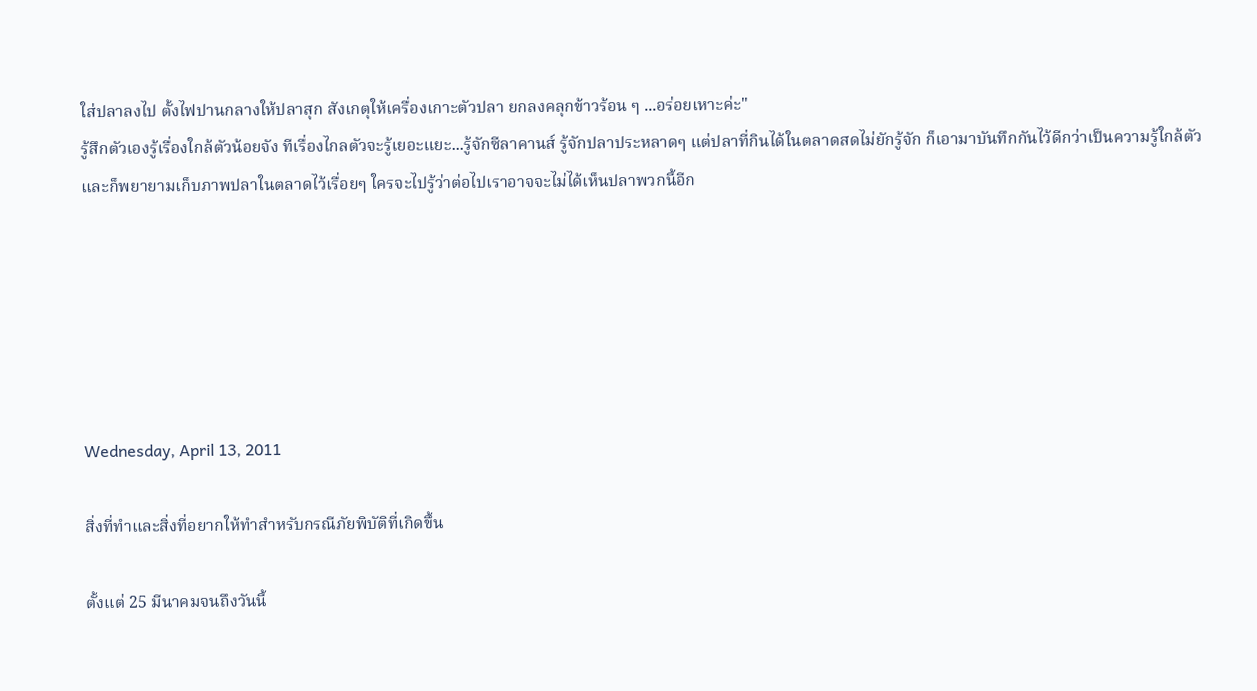ใส่ปลาลงไป ตั้งไฟปานกลางให้ปลาสุก สังเกตุให้เครื่องเกาะตัวปลา ยกลงคลุกข้าวร้อน ๆ ...อร่อยเหาะค่ะ"
รู้สึกตัวเองรู้เรื่องใกล้ตัวน้อยจัง ทีเรื่องไกลตัวจะรู้เยอะแยะ...รู้จักซีลาคานส์ รู้จักปลาประหลาดๆ แต่ปลาที่กินได้ในตลาดสดไม่ยักรู้จัก ก็เอามาบันทึกกันไว้ดีกว่าเป็นความรู้ใกล้ตัว
และก็พยายามเก็บภาพปลาในตลาดไว้เรื่อยๆ ใครจะไปรู้ว่าต่อไปเราอาจจะไม่ได้เห็นปลาพวกนี้อีก






Wednesday, April 13, 2011

สิ่งที่ทำและสิ่งที่อยากให้ทำสำหรับกรณีภัยพิบัติที่เกิดขึ้น

ตั้งแต่ 25 มีนาคมจนถึงวันนี้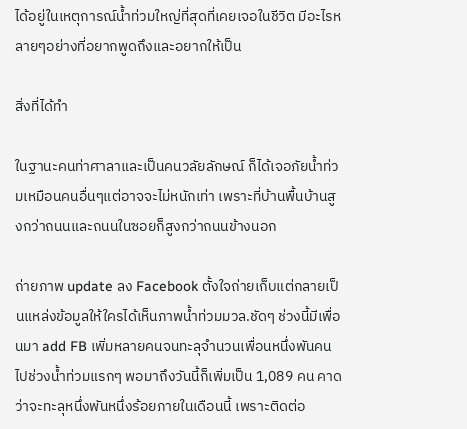ได้อยู่ในเหตุการณ์น้ำท่วมใหญ่ที่สุดที่เคยเจอในชีวิต มีอะไรหลายๆอย่างที่อยากพูดถึงและอยากให้เป็น

สิ่งที่ได้ทำ

ในฐานะคนท่าศาลาและเป็นคนวลัยลักษณ์ ก็ได้เจอภัยน้ำท่วมเหมือนคนอื่นๆแต่อาจจะไม่หนักเท่า เพราะที่บ้านพื้นบ้านสูงกว่าถนนและถนนในซอยก็สูงกว่าถนนข้างนอก

ถ่ายภาพ update ลง Facebook ตั้งใจถ่ายเก็บแต่กลายเป็นแหล่งข้อมูลให้ใครได้เห็นภาพน้ำท่วมมวล.ชัดๆ ช่วงนี้มีเพื่อนมา add FB เพิ่มหลายคนจนทะลุจำนวนเพื่อนหนึ่งพันคนไปช่วงน้ำท่วมแรกๆ พอมาถึงวันนี้ก็เพิ่มเป็น 1,089 คน คาดว่าจะทะลุหนึ่งพันหนึ่งร้อยภายในเดือนนี้ เพราะติดต่อ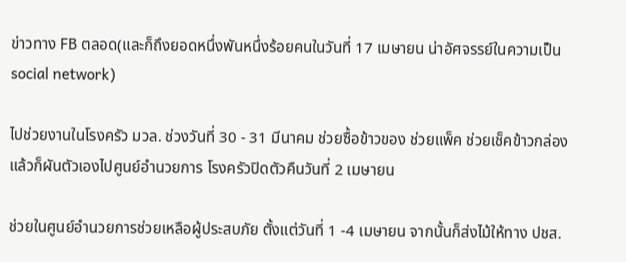ข่าวทาง FB ตลอด(และก็ถึงยอดหนึ่งพันหนึ่งร้อยคนในวันที่ 17 เมษายน น่าอัศจรรย์ในความเป็น social network)

ไปช่วยงานในโรงครัว มวล. ช่วงวันที่ 30 - 31 มีนาคม ช่วยซื้อข้าวของ ช่วยแพ็ค ช่วยเช็คข้าวกล่อง แล้วก็ผันตัวเองไปศูนย์อำนวยการ โรงครัวปิดตัวคืนวันที่ 2 เมษายน

ช่วยในศูนย์อำนวยการช่วยเหลือผู้ประสบภัย ตั้งแต่วันที่ 1 -4 เมษายน จากนั้นก็ส่งไม้ให้ทาง ปชส.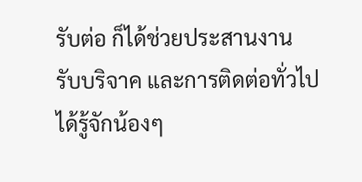รับต่อ ก็ได้ช่วยประสานงาน รับบริจาค และการติดต่อทั่วไป ได้รู้จักน้องๆ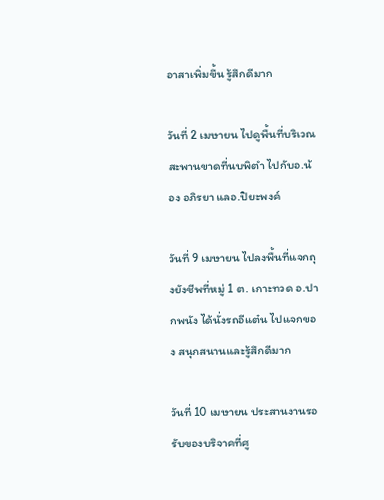อาสาเพิ่มขึ้น รู้สึกดีมาก

วันที่ 2 เมษายน ไปดูพื้นที่บริเวณสะพานขาดที่นบพิตำ ไปกับอ.น้อง อภิรยา แลอ.ปิยะพงค์

วันที่ 9 เมษายน ไปลงพื้นที่แจกถุงยังชีพที่หมู่ 1 ต. เกาะทวด อ.ปากพนัง ได้นั่งรถอีแต๋น ไปแจกของ สนุกสนานและรู้สึกดีมาก

วันที่ 10 เมษายน ประสานงานรอรับของบริจาคที่ศู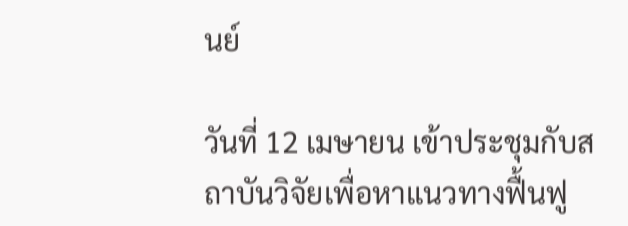นย์

วันที่ 12 เมษายน เข้าประชุมกับสถาบันวิจัยเพื่อหาแนวทางฟื้นฟู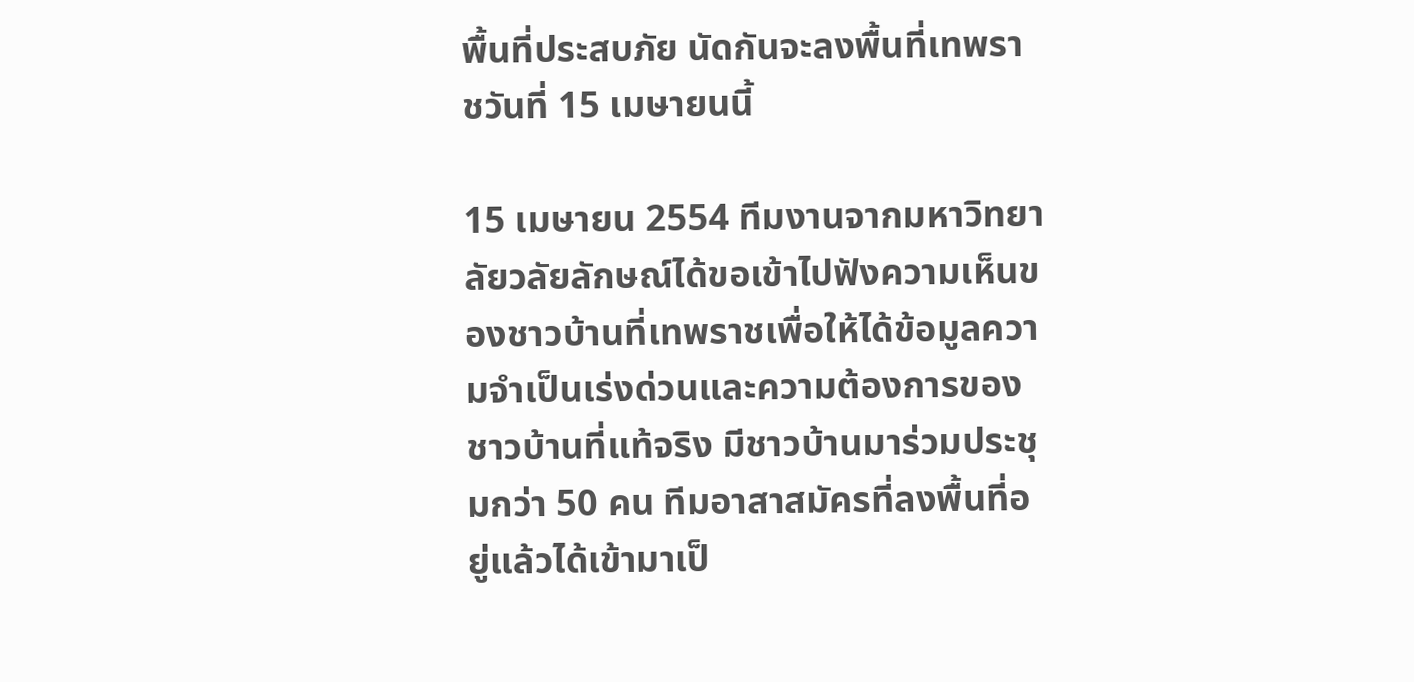พื้นที่ประสบภัย นัดกันจะลงพื้นที่เทพราชวันที่ 15 เมษายนนี้

15 เมษายน 2554 ทีมงานจากมหาวิทยาลัยวลัยลักษณ์ได้ขอเข้าไปฟังความเห็นของชาวบ้านที่เทพราชเพื่อให้ได้ข้อมูลความจำเป็นเร่งด่วนและความต้องการของชาวบ้านที่แท้จริง มีชาวบ้านมาร่วมประชุมกว่า 50 คน ทีมอาสาสมัครที่ลงพื้นที่อยู่แล้วได้เข้ามาเป็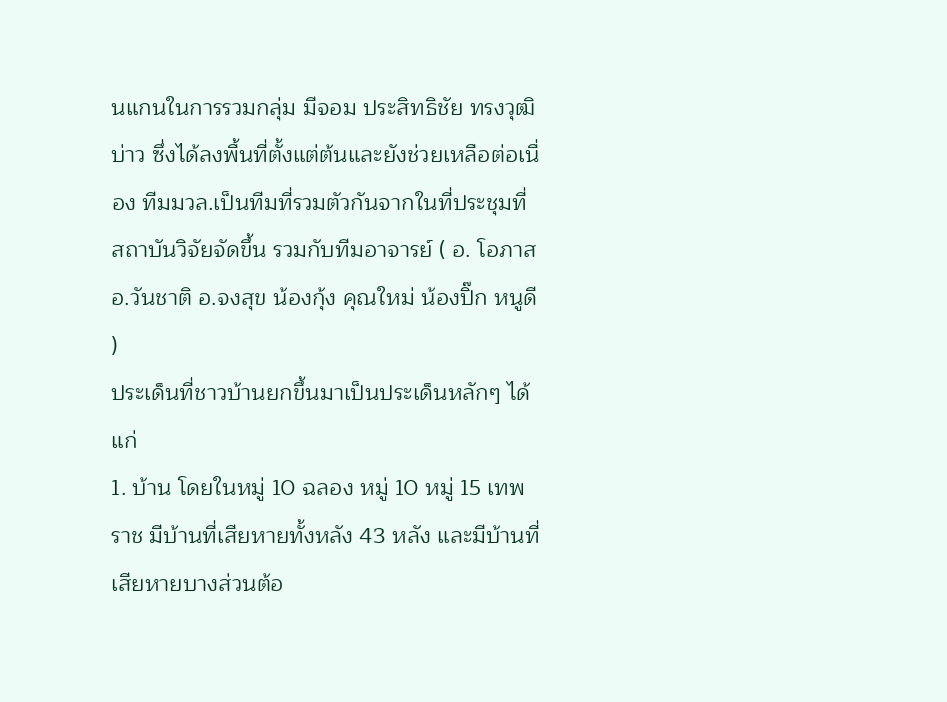นแกนในการรวมกลุ่ม มีจอม ประสิทธิชัย ทรงวุฒิ บ่าว ซึ่งได้ลงพื้นที่ตั้งแต่ต้นและยังช่วยเหลือต่อเนื่อง ทีมมวล.เป็นทีมที่รวมตัวกันจากในที่ประชุมที่สถาบันวิจัยจัดขึ้น รวมกับทีมอาจารย์ ( อ. โอภาส อ.วันชาติ อ.จงสุข น้องกุ้ง คุณใหม่ น้องปิ๊ก หนูดี )
ประเด็นที่ชาวบ้านยกขึ้นมาเป็นประเด็นหลักๆ ได้แก่
1. บ้าน โดยในหมู่ 10 ฉลอง หมู่ 10 หมู่ 15 เทพราช มีบ้านที่เสียหายทั้งหลัง 43 หลัง และมีบ้านที่เสียหายบางส่วนต้อ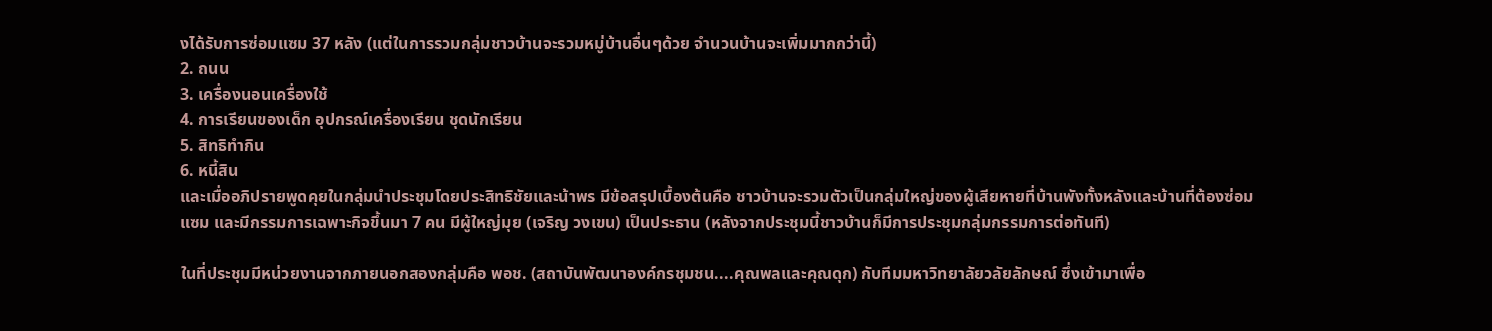งได้รับการซ่อมแซม 37 หลัง (แต่ในการรวมกลุ่มชาวบ้านจะรวมหมู่บ้านอื่นๆด้วย จำนวนบ้านจะเพิ่มมากกว่านี้)
2. ถนน
3. เครื่องนอนเครื่องใช้
4. การเรียนของเด็ก อุปกรณ์เครื่องเรียน ชุดนักเรียน
5. สิทธิทำกิน
6. หนี้สิน
และเมื่ออภิปรายพูดคุยในกลุ่มนำประชุมโดยประสิทธิชัยและน้าพร มีข้อสรุปเบื้องต้นคือ ชาวบ้านจะรวมตัวเป็นกลุ่มใหญ่ของผู้เสียหายที่บ้านพังทั้งหลังและบ้านที่ต้องซ่อมแซม และมีกรรมการเฉพาะกิจขึ้นมา 7 คน มีผู้ใหญ่มุย (เจริญ วงเขน) เป็นประธาน (หลังจากประชุมนี้ชาวบ้านก็มีการประชุมกลุ่มกรรมการต่อทันที)

ในที่ประชุมมีหน่วยงานจากภายนอกสองกลุ่มคือ พอช. (สถาบันพัฒนาองค์กรชุมชน....คุณพลและคุณดุก) กับทีมมหาวิทยาลัยวลัยลักษณ์ ซึ่งเข้ามาเพื่อ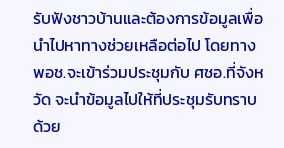รับฟังชาวบ้านและต้องการข้อมูลเพื่อนำไปหาทางช่วยเหลือต่อไป โดยทาง พอช.จะเข้าร่วมประชุมกับ ศชอ.ที่จังหวัด จะนำข้อมูลไปให้ที่ประชุมรับทราบด้วย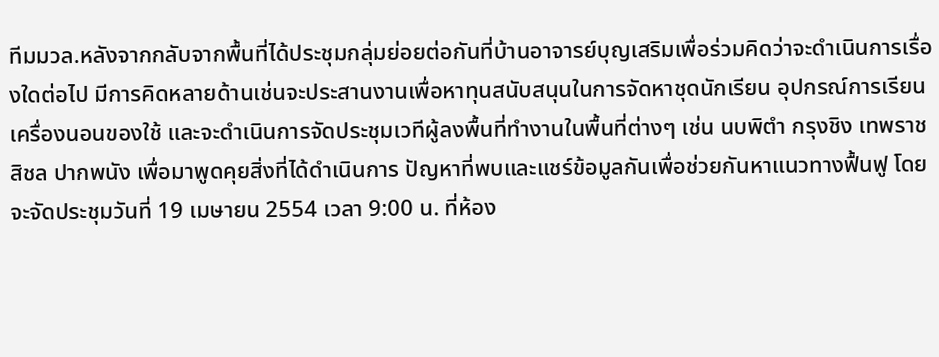ทีมมวล.หลังจากกลับจากพื้นที่ได้ประชุมกลุ่มย่อยต่อกันที่บ้านอาจารย์บุญเสริมเพื่อร่วมคิดว่าจะดำเนินการเรื่องใดต่อไป มีการคิดหลายด้านเช่นจะประสานงานเพื่อหาทุนสนับสนุนในการจัดหาชุดนักเรียน อุปกรณ์การเรียน เครื่องนอนของใช้ และจะดำเนินการจัดประชุมเวทีผู้ลงพื้นที่ทำงานในพื้นที่ต่างๆ เช่น นบพิตำ กรุงชิง เทพราช สิชล ปากพนัง เพื่อมาพูดคุยสิ่งที่ได้ดำเนินการ ปัญหาที่พบและแชร์ข้อมูลกันเพื่อช่วยกันหาแนวทางฟื้นฟู โดยจะจัดประชุมวันที่ 19 เมษายน 2554 เวลา 9:00 น. ที่ห้อง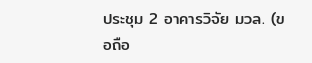ประชุม 2 อาคารวิจัย มวล. (ขอถือ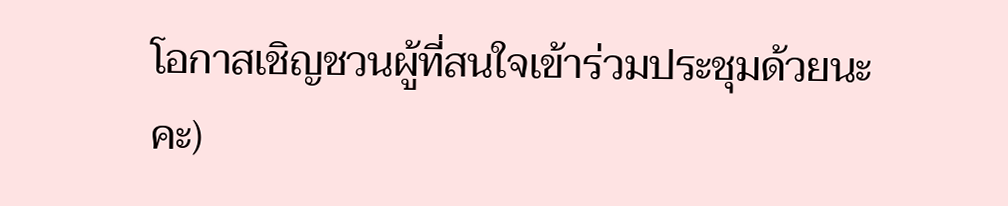โอกาสเชิญชวนผู้ที่สนใจเข้าร่วมประชุมด้วยนะคะ)